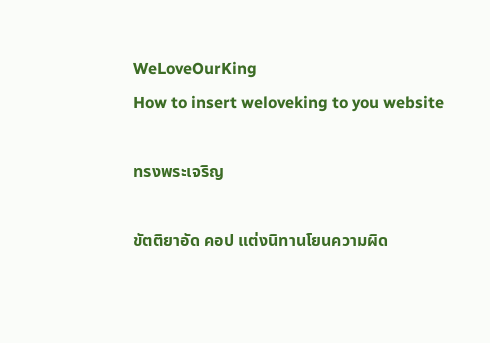WeLoveOurKing
How to insert weloveking to you website

ทรงพระเจริญ

ขัตติยาอัด คอป แต่งนิทานโยนความผิด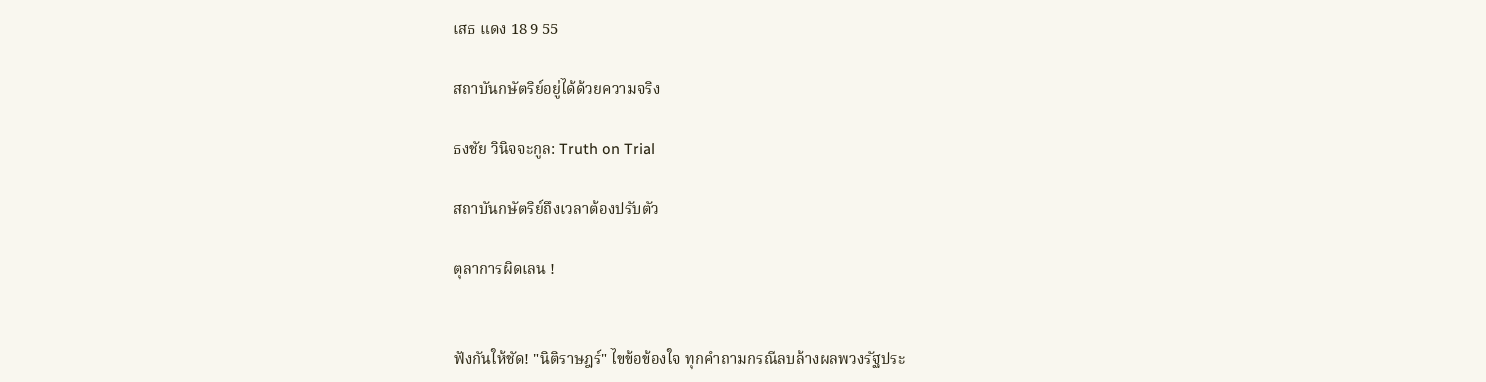เสธ แดง 18 9 55

สถาบันกษัตริย์อยู่ได้ด้วยความจริง

ธงชัย วินิจจะกูล: Truth on Trial

สถาบันกษัตริย์ถึงเวลาต้องปรับตัว

ตุลาการผิดเลน !


ฟังกันให้ชัด! "นิติราษฎร์" ไขข้อข้องใจ ทุกคำถามกรณีลบล้างผลพวงรัฐประ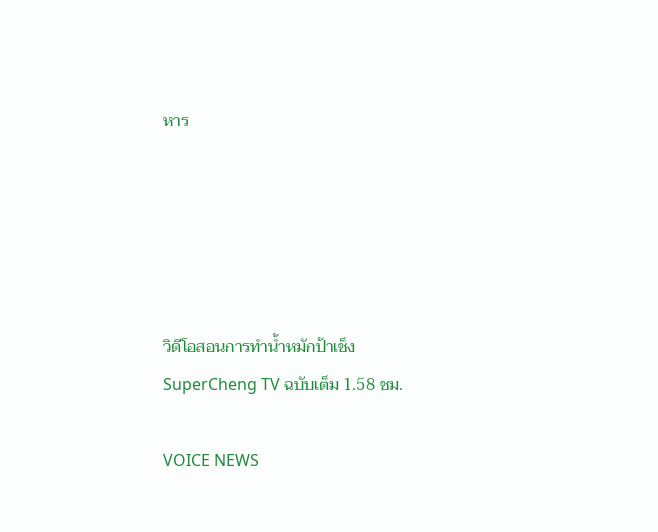หาร





วิดีโอสอนการทำน้ำหมักป้าเช็ง SuperCheng TV ฉบับเต็ม 1.58 ชม.

VOICE NEWS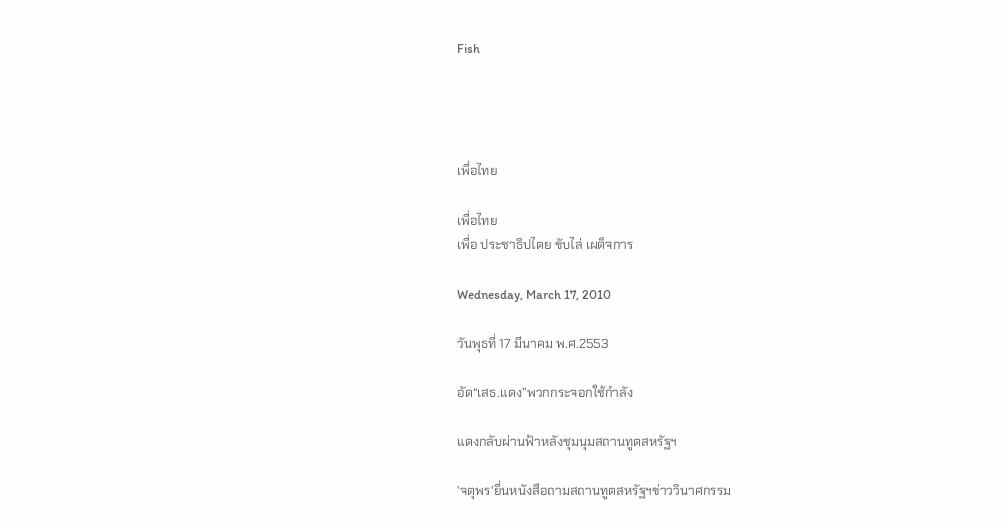Fish




เพื่อไทย

เพื่อไทย
เพื่อ ประชาธิปไตย ขับไล่ เผด็จการ

Wednesday, March 17, 2010

วันพุธที่ 17 มีนาคม พ.ศ.2553

อัด“เสธ.แดง”พวกกระจอกใช้กำลัง

แดงกลับผ่านฟ้าหลังชุมนุมสถานทูตสหรัฐฯ

'จตุพร'ยื่นหนังสือถามสถานทูตสหรัฐฯข่าววินาศกรรม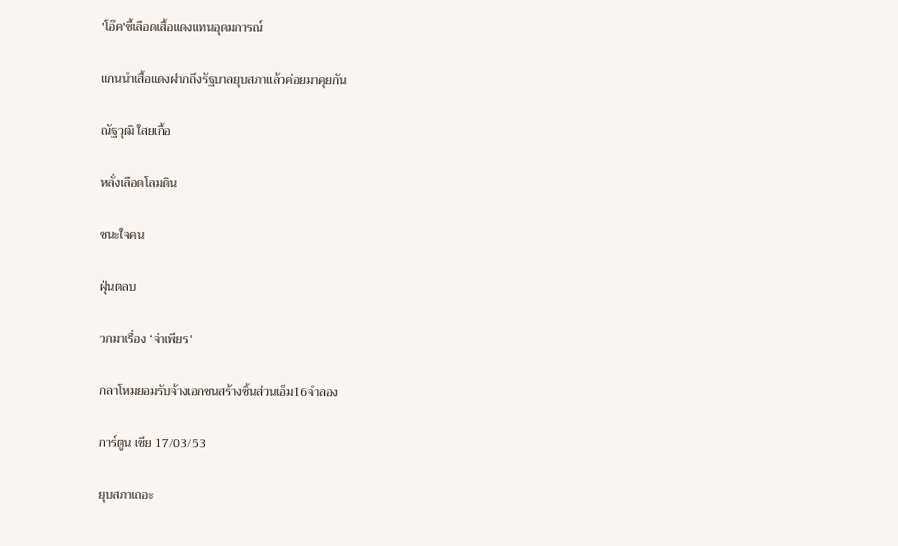'โอ๊ค'ชี้เลือดเสื้อแดงแทนอุดมการณ์

แกนนำเสื้อแดงฝากถึงรัฐบาลยุบสภาแล้วค่อยมาคุยกัน

ณัฐวุฒิ ใสยเกื้อ

หลั่งเลือดโลมดิน

ชนะใจคน

ฝุ่นตลบ

วกมาเรื่อง ‘จ่าเพียร’

กลาโหมยอมรับจ้างเอกชนสร้างชิ้นส่วนเอ็ม16จำลอง

การ์ตูน เซีย 17/03/53

ยุบสภาเถอะ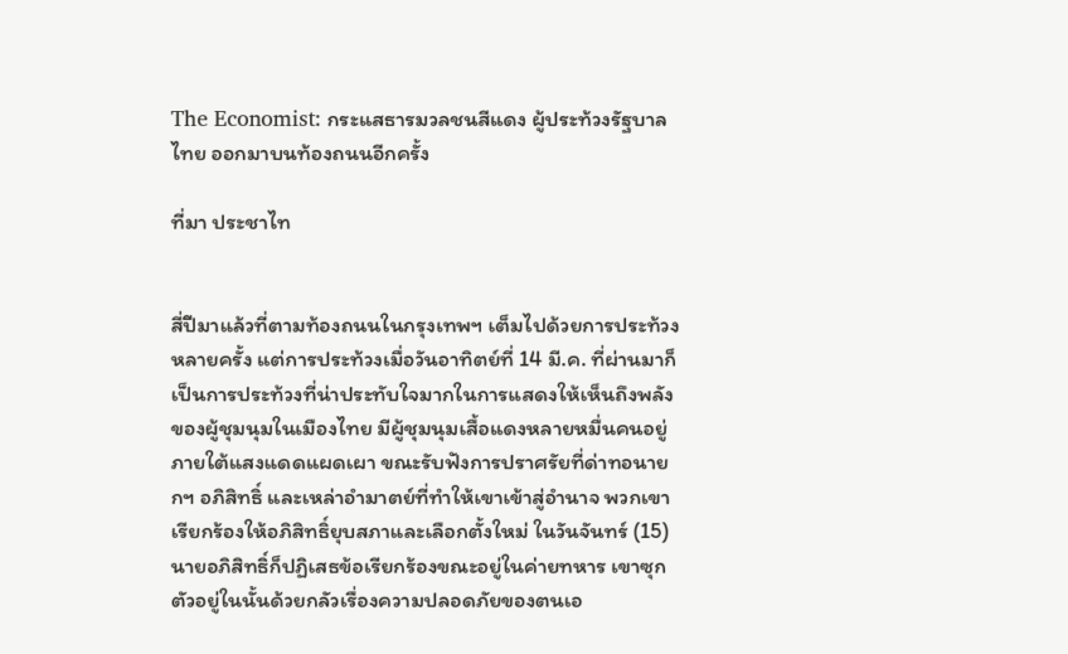The Economist: กระแสธารมวลชนสีแดง ผู้ประท้วงรัฐบาลไทย ออกมาบนท้องถนนอีกครั้ง

ที่มา ประชาไท


สี่ปีมาแล้วที่ตามท้องถนนในกรุงเทพฯ เต็มไปด้วยการประท้วงหลายครั้ง แต่การประท้วงเมื่อวันอาทิตย์ที่ 14 มี.ค. ที่ผ่านมาก็เป็นการประท้วงที่น่าประทับใจมากในการแสดงให้เห็นถึงพลังของผู้ชุมนุมในเมืองไทย มีผู้ชุมนุมเสื้อแดงหลายหมื่นคนอยู่ภายใต้แสงแดดแผดเผา ขณะรับฟังการปราศรัยที่ด่าทอนายกฯ อภิสิทธิ์ และเหล่าอำมาตย์ที่ทำให้เขาเข้าสู่อำนาจ พวกเขาเรียกร้องให้อภิสิทธิ์ยุบสภาและเลือกตั้งใหม่ ในวันจันทร์ (15) นายอภิสิทธิ์ก็ปฏิเสธข้อเรียกร้องขณะอยู่ในค่ายทหาร เขาซุกตัวอยู่ในนั้นด้วยกลัวเรื่องความปลอดภัยของตนเอ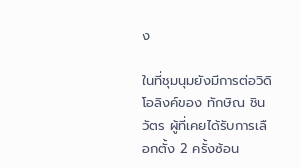ง

ในที่ชุมนุมยังมีการต่อวิดิโอลิงค์ของ ทักษิณ ชินวัตร ผู้ที่เคยได้รับการเลือกตั้ง 2 ครั้งซ้อน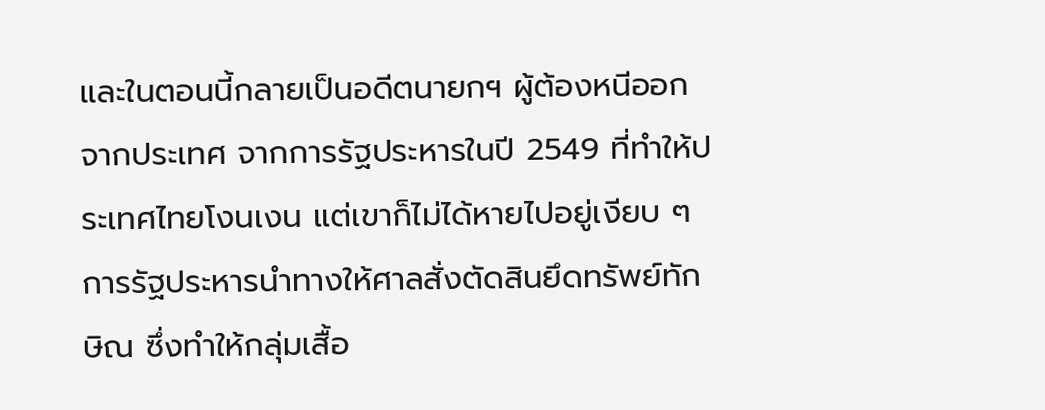และในตอนนี้กลายเป็นอดีตนายกฯ ผู้ต้องหนีออกจากประเทศ จากการรัฐประหารในปี 2549 ที่ทำให้ประเทศไทยโงนเงน แต่เขาก็ไม่ได้หายไปอยู่เงียบ ๆ การรัฐประหารนำทางให้ศาลสั่งตัดสินยึดทรัพย์ทักษิณ ซึ่งทำให้กลุ่มเสื้อ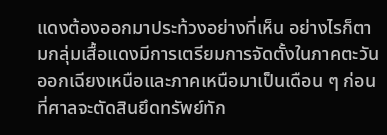แดงต้องออกมาประท้วงอย่างที่เห็น อย่างไรก็ตามกลุ่มเสื้อแดงมีการเตรียมการจัดตั้งในภาคตะวันออกเฉียงเหนือและภาคเหนือมาเป็นเดือน ๆ ก่อนที่ศาลจะตัดสินยึดทรัพย์ทัก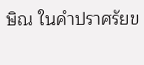ษิณ ในคำปราศรัยข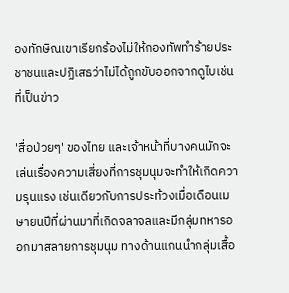องทักษิณเขาเรียกร้องไม่ให้กองทัพทำร้ายประชาชนและปฏิเสธว่าไม่ได้ถูกขับออกจากดูไบเช่นที่เป็นข่าว

'สื่อป่วยๆ' ของไทย และเจ้าหน้าที่บางคนมักจะเล่นเรื่องความเสี่ยงที่การชุมนุมจะทำให้เกิดความรุนแรง เช่นเดียวกับการประท้วงเมื่อเดือนเมษายนปีที่ผ่านมาที่เกิดจลาจลและมีกลุ่มทหารออกมาสลายการชุมนุม ทางด้านแกนนำกลุ่มเสื้อ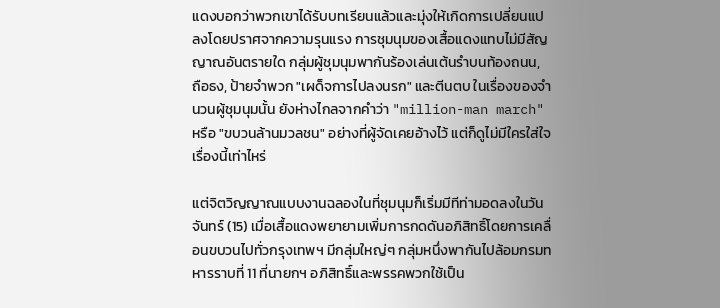แดงบอกว่าพวกเขาได้รับบทเรียนแล้วและมุ่งให้เกิดการเปลี่ยนแปลงโดยปราศจากความรุนแรง การชุมนุมของเสื้อแดงแทบไม่มีสัญญาณอันตรายใด กลุ่มผู้ชุมนุมพากันร้องเล่นเต้นรำบนท้องถนน, ถือธง, ป้ายจำพวก "เผด็จการไปลงนรก" และตีนตบ ในเรื่องของจำนวนผู้ชุมนุมนั้น ยังห่างไกลจากคำว่า "million-man march" หรือ "ขบวนล้านมวลชน" อย่างที่ผู้จัดเคยอ้างไว้ แต่ก็ดูไม่มีใครใส่ใจเรื่องนี้เท่าไหร่

แต่จิตวิญญาณแบบงานฉลองในที่ชุมนุมก็เริ่มมีทีท่ามอดลงในวันจันทร์ (15) เมื่อเสื้อแดงพยายามเพิ่มการกดดันอภิสิทธิ์โดยการเคลื่อนขบวนไปทั่วกรุงเทพฯ มีกลุ่มใหญ่ๆ กลุ่มหนึ่งพากันไปล้อมกรมทหารราบที่ 11 ที่นายกฯ อภิสิทธิ์และพรรคพวกใช้เป็น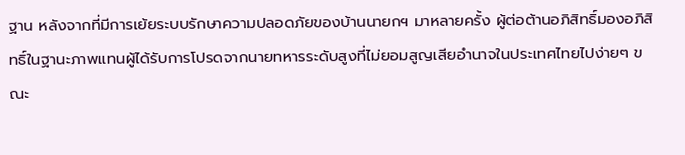ฐาน หลังจากที่มีการเย้ยระบบรักษาความปลอดภัยของบ้านนายกฯ มาหลายครั้ง ผู้ต่อต้านอภิสิทธิ์มองอภิสิทธิ์ในฐานะภาพแทนผู้ได้รับการโปรดจากนายทหารระดับสูงที่ไม่ยอมสูญเสียอำนาจในประเทศไทยไปง่ายๆ ขณะ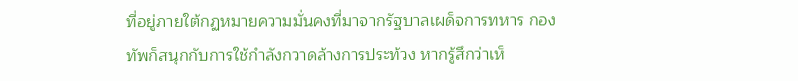ที่อยู่ภายใต้กฏหมายความมั่นคงที่มาจากรัฐบาลเผด็จการทหาร กองทัพก็สนุกกับการใช้กำลังกวาดล้างการประท้วง หากรู้สึกว่าเห็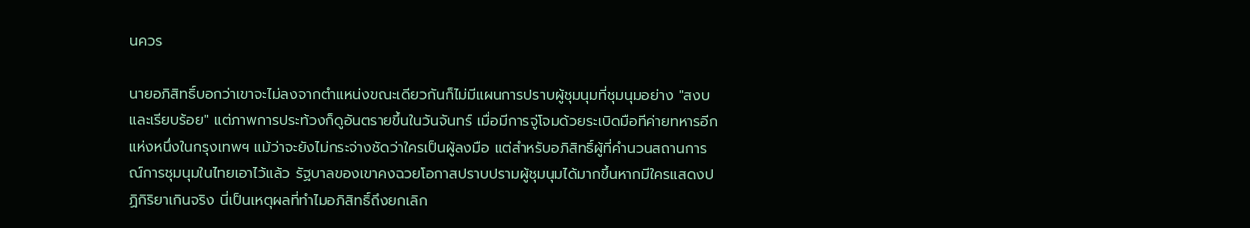นควร

นายอภิสิทธิ์บอกว่าเขาจะไม่ลงจากตำแหน่งขณะเดียวกันก็ไม่มีแผนการปราบผู้ชุมนุมที่ชุมนุมอย่าง "สงบและเรียบร้อย" แต่ภาพการประท้วงก็ดูอันตรายขึ้นในวันจันทร์ เมื่อมีการจู่โจมด้วยระเบิดมือทีค่ายทหารอีกแห่งหนึ่งในกรุงเทพฯ แม้ว่าจะยังไม่กระจ่างชัดว่าใครเป็นผู้ลงมือ แต่สำหรับอภิสิทธิ์ผู้ที่คำนวนสถานการณ์การชุมนุมในไทยเอาไว้แล้ว รัฐบาลของเขาคงฉวยโอกาสปราบปรามผู้ชุมนุมได้มากขึ้นหากมีใครแสดงปฏิกิริยาเกินจริง นี่เป็นเหตุผลที่ทำไมอภิสิทธิ์ถึงยกเลิก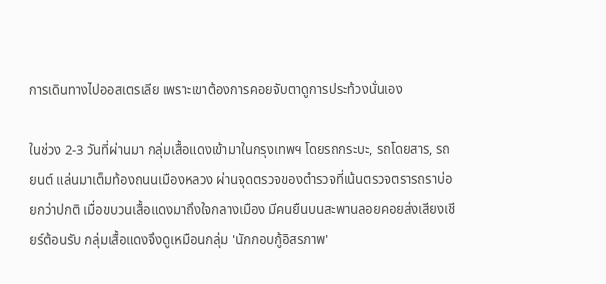การเดินทางไปออสเตรเลีย เพราะเขาต้องการคอยจับตาดูการประท้วงนั่นเอง

ในช่วง 2-3 วันที่ผ่านมา กลุ่มเสื้อแดงเข้ามาในกรุงเทพฯ โดยรถกระบะ, รถโดยสาร, รถยนต์ แล่นมาเต็มท้องถนนเมืองหลวง ผ่านจุดตรวจของตำรวจที่เน้นตรวจตรารถราบ่อยกว่าปกติ เมื่อขบวนเสื้อแดงมาถึงใจกลางเมือง มีคนยืนบนสะพานลอยคอยส่งเสียงเชียร์ต้อนรับ กลุ่มเสื้อแดงจึงดูเหมือนกลุ่ม 'นักกอบกู้อิสรภาพ'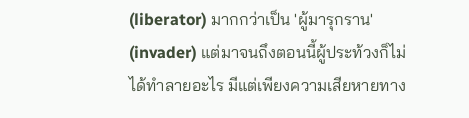(liberator) มากกว่าเป็น 'ผู้มารุกราน' (invader) แต่มาจนถึงตอนนี้ผู้ประท้วงก็ไม่ได้ทำลายอะไร มีแต่เพียงความเสียหายทาง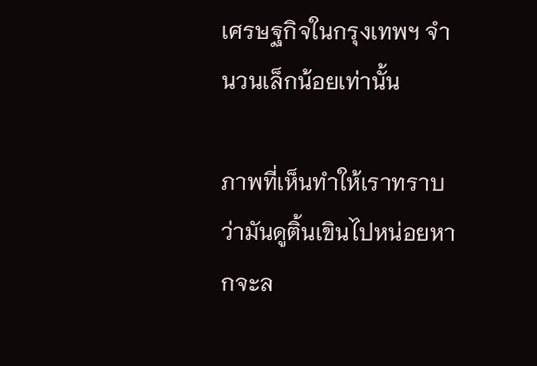เศรษฐกิจในกรุงเทพฯ จำนวนเล็กน้อยเท่านั้น

ภาพที่เห็นทำให้เราทราบว่ามันดูติ้นเขินไปหน่อยหากจะล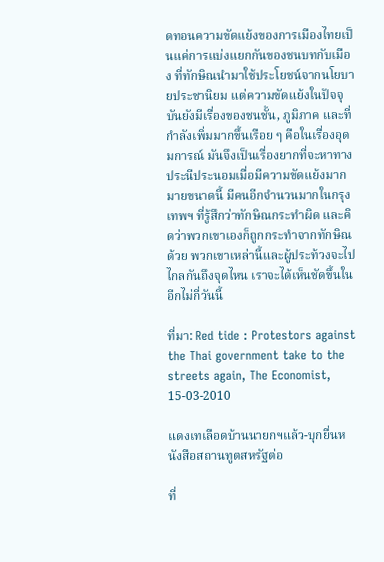ดทอนความขัดแย้งของการเมืองไทยเป็นแค่การแบ่งแยกกันของชนบทกับเมือง ที่ทักษิณนำมาใช้ประโยชน์จากนโยบายประชานิยม แต่ความขัดแย้งในปัจจุบันยังมีเรื่องของชนชั้น, ภูมิภาค และที่กำลังเพิ่มมากขึ้นเรือย ๆ คือในเรื่องอุดมการณ์ มันจึงเป็นเรื่องยากที่จะหาทางประนีประนอมเมื่อมีความขัดแย้งมากมายขนาดนี้ มีคนอีกจำนวนมากในกรุงเทพฯ ที่รู้สึกว่าทักษิณกระทำผิด และคิดว่าพวกเขาเองก็ถูกกระทำจากทักษิณด้วย พวกเขาเหล่านี้และผู้ประท้วงจะไปไกลกันถึงจุดไหน เราจะได้เห็นชัดขึ้นในอีกไม่กี่วันนี้

ที่มา: Red tide : Protestors against the Thai government take to the streets again, The Economist, 15-03-2010

แดงเทเลือดบ้านนายกฯแล้ว-บุกยื่นหนังสือสถานทูตสหรัฐต่อ

ที่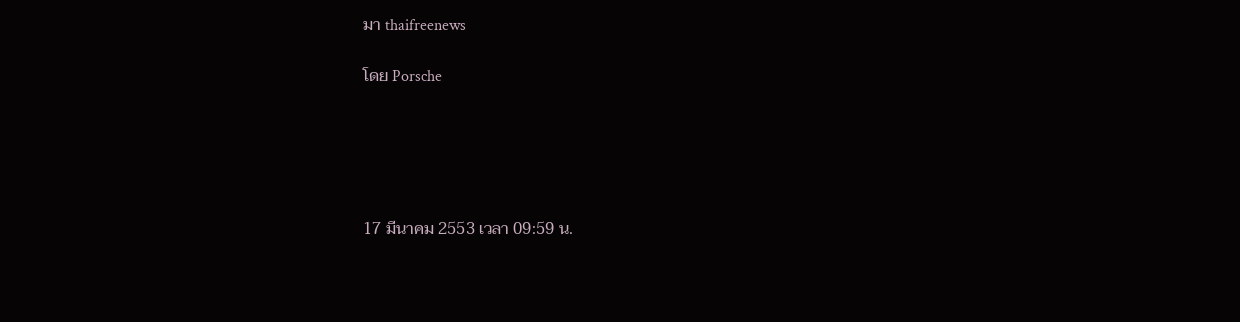มา thaifreenews

โดย Porsche





17 มีนาคม 2553 เวลา 09:59 น.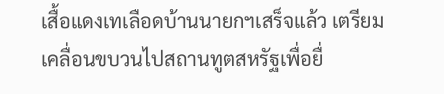เสื้อแดงเทเลือดบ้านนายกฯเสร็จแล้ว เตรียมเคลื่อนขบวนไปสถานทูตสหรัฐเพื่อยื่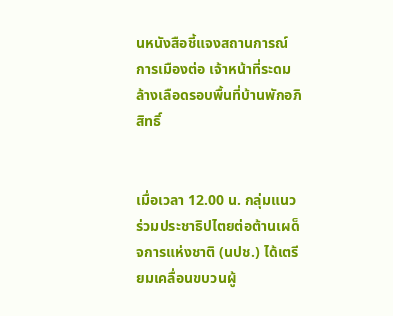นหนังสือชี้แจงสถานการณ์การเมืองต่อ เจ้าหน้าที่ระดมล้างเลือดรอบพื้นที่บ้านพักอภิสิทธิ์


เมื่อเวลา 12.00 น. กลุ่มแนวร่วมประชาธิปไตยต่อต้านเผด็จการแห่งชาติ (นปช.) ได้เตรียมเคลื่อนขบวนผู้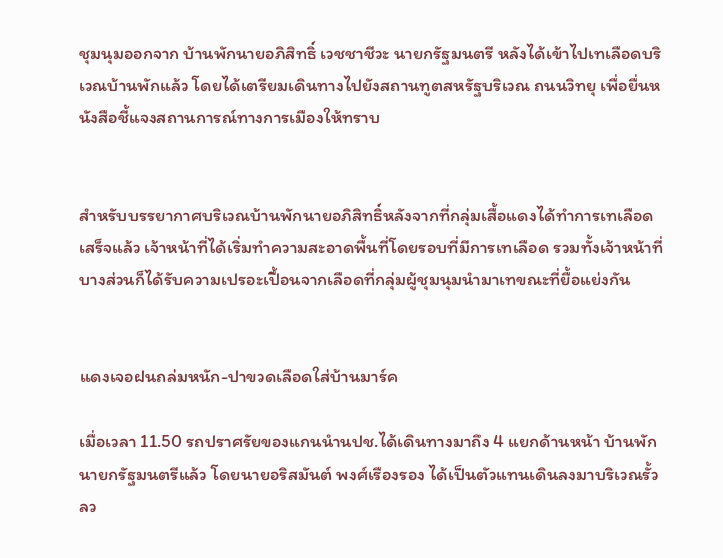ชุมนุมออกจาก บ้านพักนายอภิสิทธิ์ เวชชาชีวะ นายกรัฐมนตรี หลังได้เข้าไปเทเลือดบริเวณบ้านพักแล้ว โดยได้เตรียมเดินทางไปยังสถานทูตสหรัฐบริเวณ ถนนวิทยุ เพื่อยื่นหนังสือชี้แจงสถานการณ์ทางการเมืองให้ทราบ


สำหรับบรรยากาศบริเวณบ้านพักนายอภิสิทธิ์หลังจากที่กลุ่มเสื้อแดงได้ทำการเทเลือดเสร็จแล้ว เจ้าหน้าที่ได้เริ่มทำความสะอาดพื้นที่โดยรอบที่มีการเทเลือด รวมทั้งเจ้าหน้าที่บางส่วนก็ได้รับความเปรอะเปื้อนจากเลือดที่กลุ่มผู้ชุมนุมนำมาเทขณะที่ยื้อแย่งกัน


แดงเจอฝนถล่มหนัก-ปาขวดเลือดใส่บ้านมาร์ค

เมื่อเวลา 11.50 รถปราศรัยของแกนนำนปช.ได้เดินทางมาถึง 4 แยกด้านหน้า บ้านพักนายกรัฐมนตรีแล้ว โดยนายอริสมันต์ พงศ์เรืองรอง ได้เป็นตัวแทนเดินลงมาบริเวณรั้วลว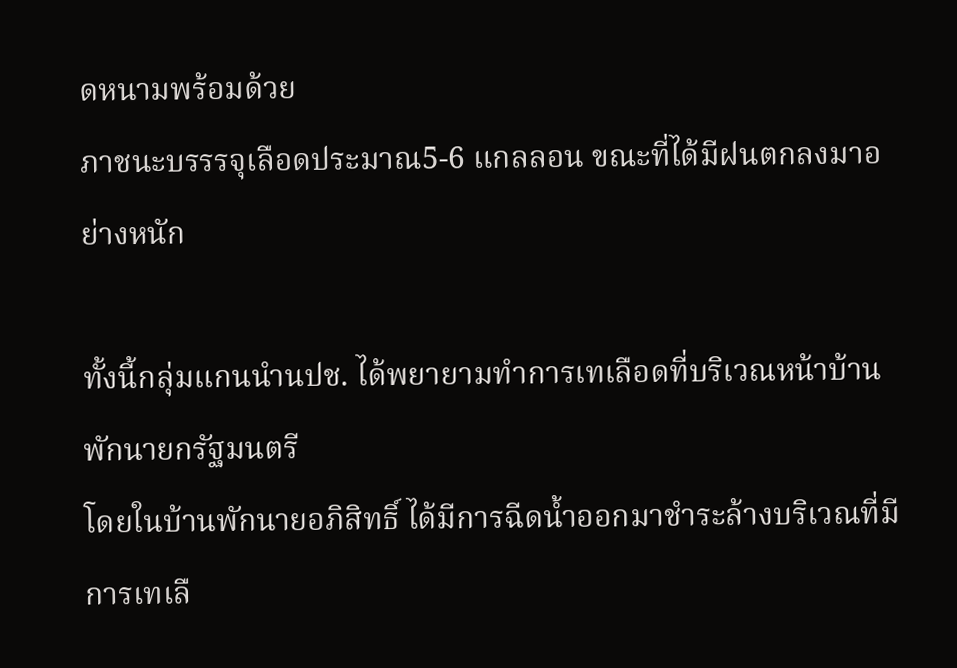ดหนามพร้อมด้วย
ภาชนะบรรรจุเลือดประมาณ5-6 แกลลอน ขณะที่ได้มีฝนตกลงมาอย่างหนัก

ทั้งนี้กลุ่มแกนนำนปช. ได้พยายามทำการเทเลือดที่บริเวณหน้าบ้านพักนายกรัฐมนตรี
โดยในบ้านพักนายอภิสิทธิ์ ได้มีการฉีดน้ำออกมาชำระล้างบริเวณที่มีการเทเลื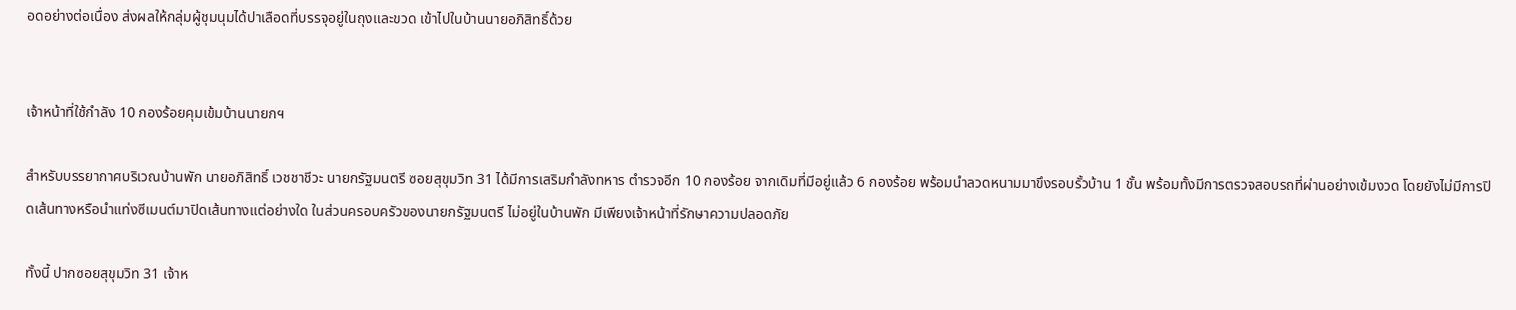อดอย่างต่อเนื่อง ส่งผลให้กลุ่มผู้ชุมนุมได้ปาเลือดที่บรรจุอยู่ในถุงและขวด เข้าไปในบ้านนายอภิสิทธิ์ด้วย


เจ้าหน้าที่ใช้กำลัง 10 กองร้อยคุมเข้มบ้านนายกฯ

สำหรับบรรยากาศบริเวณบ้านพัก นายอภิสิทธิ์ เวชชาชีวะ นายกรัฐมนตรี ซอยสุขุมวิท 31 ได้มีการเสริมกำลังทหาร ตำรวจอีก 10 กองร้อย จากเดิมที่มีอยู่แล้ว 6 กองร้อย พร้อมนำลวดหนามมาขึงรอบรั้วบ้าน 1 ชั้น พร้อมทั้งมีการตรวจสอบรถที่ผ่านอย่างเข้มงวด โดยยังไม่มีการปิดเส้นทางหรือนำแท่งซีเมนต์มาปิดเส้นทางแต่อย่างใด ในส่วนครอบครัวของนายกรัฐมนตรี ไม่อยู่ในบ้านพัก มีเพียงเจ้าหน้าที่รักษาความปลอดภัย

ทั้งนี้ ปากซอยสุขุมวิท 31 เจ้าห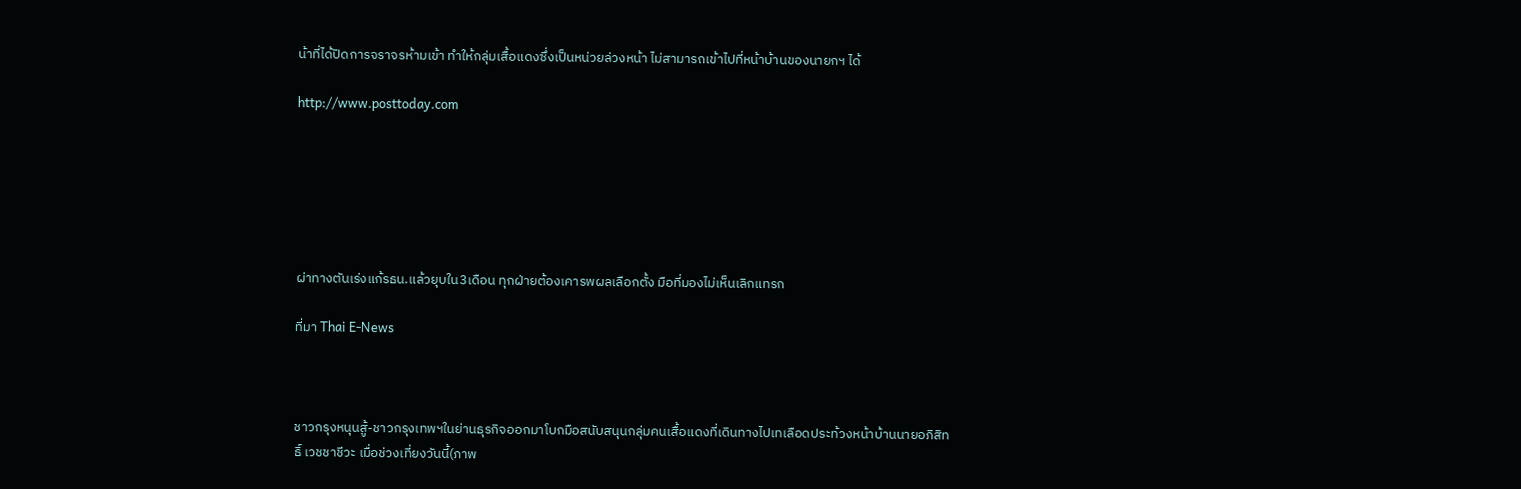น้าที่ได้ปิดการจราจรห้ามเข้า ทำให้กลุ่มเสื้อแดงซึ่งเป็นหน่วยล่วงหน้า ไม่สามารถเข้าไปที่หน้าบ้านของนายกฯ ได้

http://www.posttoday.com






ผ่าทางตันเร่งแก้รธน.แล้วยุบใน3เดือน ทุกฝ่ายต้องเคารพผลเลือกตั้ง มือที่มองไม่เห็นเลิกแทรก

ที่มา Thai E-News



ชาวกรุงหนุนสู้-ชาวกรุงเทพฯในย่านธุรกิจออกมาโบกมือสนับสนุนกลุ่มคนเสื้อแดงที่เดินทางไปเทเลือดประท้วงหน้าบ้านนายอภิสิทธิ์ เวชชาชีวะ เมื่อช่วงเที่ยงวันนี้(ภาพ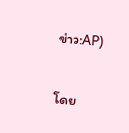ข่าว:AP)

โดย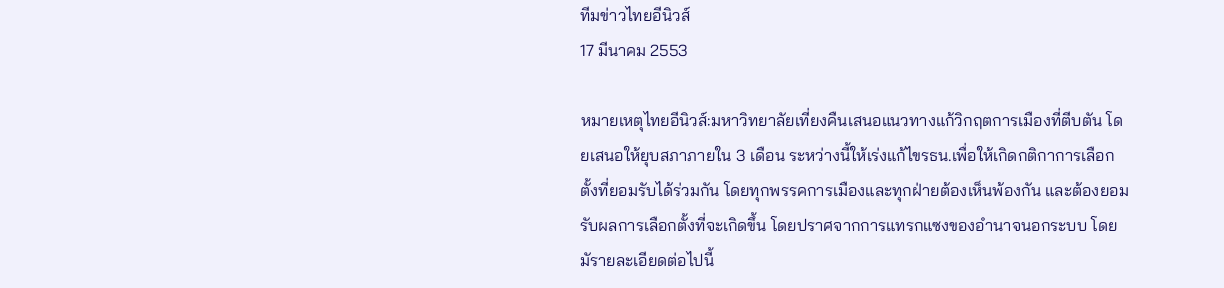ทีมข่าวไทยอีนิวส์
17 มีนาคม 2553

หมายเหตุไทยอีนิวส์:มหาวิทยาลัยเที่ยงคืนเสนอแนวทางแก้วิกฤตการเมืองที่ตีบตัน โดยเสนอให้ยุบสภาภายใน 3 เดือน ระหว่างนี้ให้เร่งแก้ไขรธน.เพื่อให้เกิดกติกาการเลือกตั้งที่ยอมรับได้ร่วมกัน โดยทุกพรรคการเมืองและทุกฝ่ายต้องเห็นพ้องกัน และต้องยอมรับผลการเลือกตั้งที่จะเกิดขึ้น โดยปราศจากการแทรกแซงของอำนาจนอกระบบ โดยมัรายละเอียดต่อไปนี้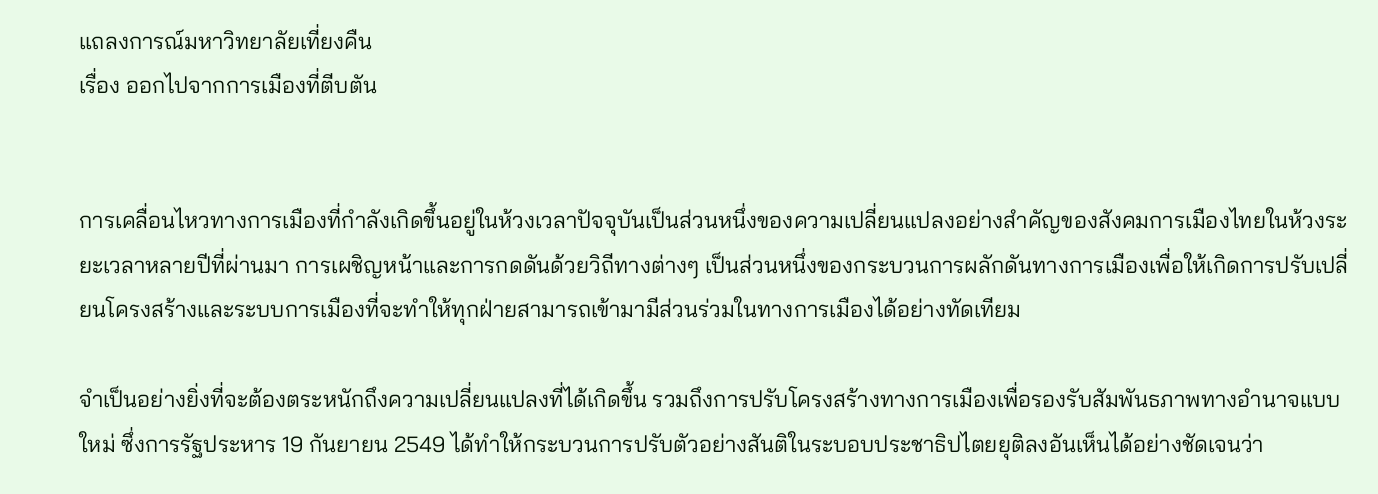แถลงการณ์มหาวิทยาลัยเที่ยงคืน
เรื่อง ออกไปจากการเมืองที่ตีบตัน


การเคลื่อนไหวทางการเมืองที่กำลังเกิดขึ้นอยู่ในห้วงเวลาปัจจุบันเป็นส่วนหนึ่งของความเปลี่ยนแปลงอย่างสำคัญของสังคมการเมืองไทยในห้วงระยะเวลาหลายปีที่ผ่านมา การเผชิญหน้าและการกดดันด้วยวิถีทางต่างๆ เป็นส่วนหนึ่งของกระบวนการผลักดันทางการเมืองเพื่อให้เกิดการปรับเปลี่ยนโครงสร้างและระบบการเมืองที่จะทำให้ทุกฝ่ายสามารถเข้ามามีส่วนร่วมในทางการเมืองได้อย่างทัดเทียม

จำเป็นอย่างยิ่งที่จะต้องตระหนักถึงความเปลี่ยนแปลงที่ได้เกิดขึ้น รวมถึงการปรับโครงสร้างทางการเมืองเพื่อรองรับสัมพันธภาพทางอำนาจแบบใหม่ ซึ่งการรัฐประหาร 19 กันยายน 2549 ได้ทำให้กระบวนการปรับตัวอย่างสันติในระบอบประชาธิปไตยยุติลงอันเห็นได้อย่างชัดเจนว่า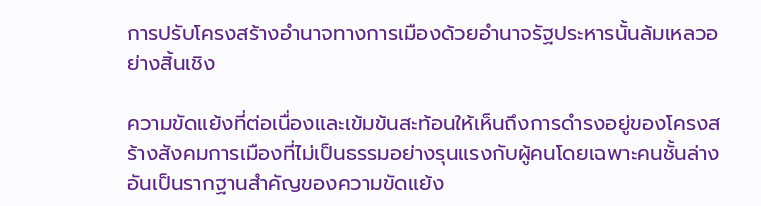การปรับโครงสร้างอำนาจทางการเมืองด้วยอำนาจรัฐประหารนั้นล้มเหลวอย่างสิ้นเชิง

ความขัดแย้งที่ต่อเนื่องและเข้มข้นสะท้อนให้เห็นถึงการดำรงอยู่ของโครงสร้างสังคมการเมืองที่ไม่เป็นธรรมอย่างรุนแรงกับผู้คนโดยเฉพาะคนชั้นล่างอันเป็นรากฐานสำคัญของความขัดแย้ง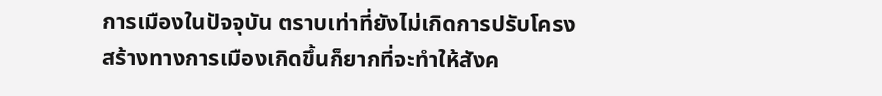การเมืองในปัจจุบัน ตราบเท่าที่ยังไม่เกิดการปรับโครงสร้างทางการเมืองเกิดขึ้นก็ยากที่จะทำให้สังค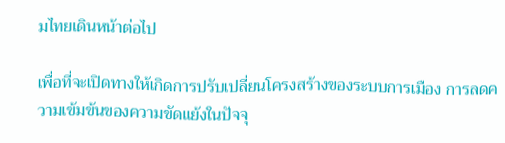มไทยเดินหน้าต่อไป

เพื่อที่จะเปิดทางให้เกิดการปรับเปลี่ยนโครงสร้างของระบบการเมือง การลดความเข้มข้นของความขัดแย้งในปัจจุ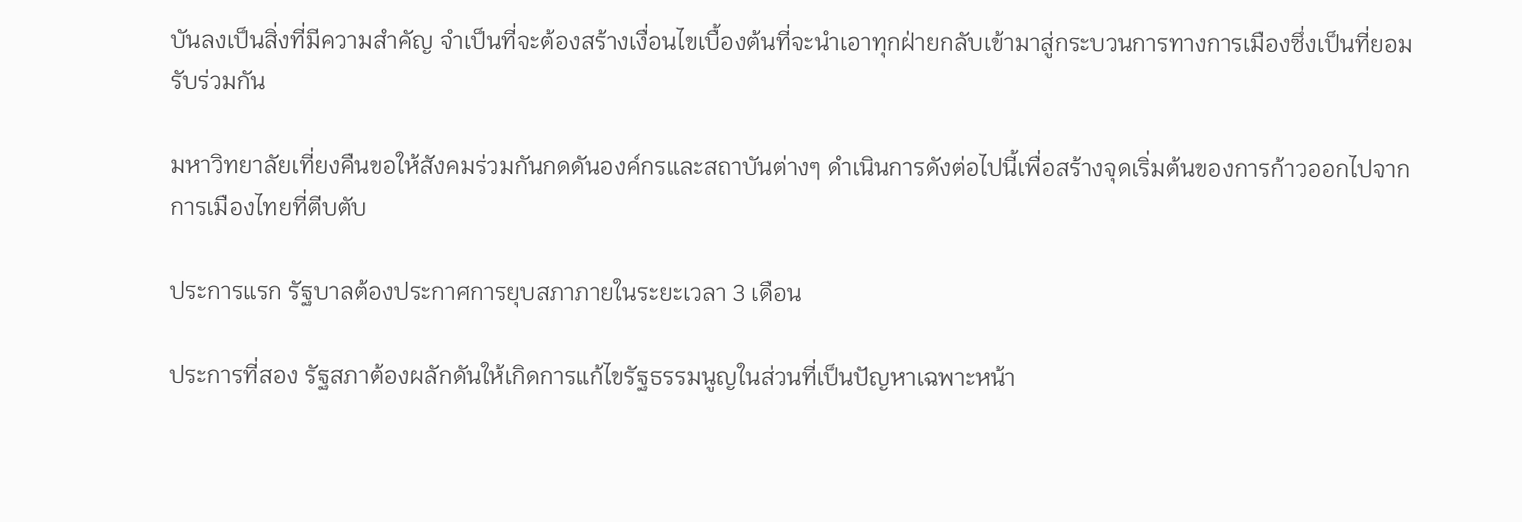บันลงเป็นสิ่งที่มีความสำคัญ จำเป็นที่จะต้องสร้างเงื่อนไขเบื้องต้นที่จะนำเอาทุกฝ่ายกลับเข้ามาสู่กระบวนการทางการเมืองซึ่งเป็นที่ยอมรับร่วมกัน

มหาวิทยาลัยเที่ยงคืนขอให้สังคมร่วมกันกดดันองค์กรและสถาบันต่างๆ ดำเนินการดังต่อไปนี้เพื่อสร้างจุดเริ่มต้นของการก้าวออกไปจากการเมืองไทยที่ตีบตับ

ประการแรก รัฐบาลต้องประกาศการยุบสภาภายในระยะเวลา 3 เดือน

ประการที่สอง รัฐสภาต้องผลักดันให้เกิดการแก้ไขรัฐธรรมนูญในส่วนที่เป็นปัญหาเฉพาะหน้า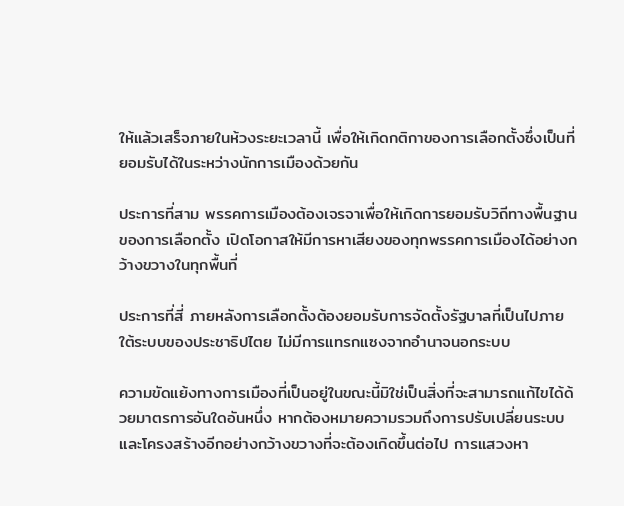ให้แล้วเสร็จภายในห้วงระยะเวลานี้ เพื่อให้เกิดกติกาของการเลือกตั้งซึ่งเป็นที่ยอมรับได้ในระหว่างนักการเมืองด้วยกัน

ประการที่สาม พรรคการเมืองต้องเจรจาเพื่อให้เกิดการยอมรับวิถีทางพื้นฐานของการเลือกตั้ง เปิดโอกาสให้มีการหาเสียงของทุกพรรคการเมืองได้อย่างกว้างขวางในทุกพื้นที่

ประการที่สี่ ภายหลังการเลือกตั้งต้องยอมรับการจัดตั้งรัฐบาลที่เป็นไปภายใต้ระบบของประชาธิปไตย ไม่มีการแทรกแซงจากอำนาจนอกระบบ

ความขัดแย้งทางการเมืองที่เป็นอยู่ในขณะนี้มิใช่เป็นสิ่งที่จะสามารถแก้ไขได้ด้วยมาตรการอันใดอันหนึ่ง หากต้องหมายความรวมถึงการปรับเปลี่ยนระบบและโครงสร้างอีกอย่างกว้างขวางที่จะต้องเกิดขึ้นต่อไป การแสวงหา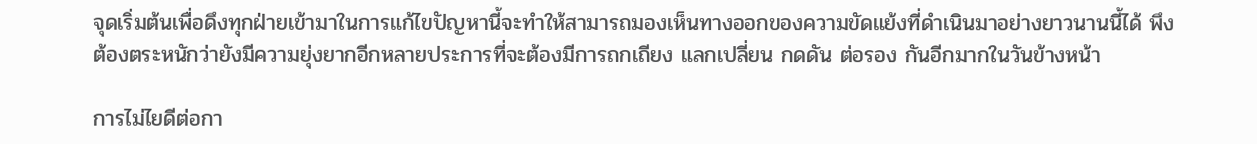จุดเริ่มต้นเพื่อดึงทุกฝ่ายเข้ามาในการแก้ไขปัญหานี้จะทำให้สามารถมองเห็นทางออกของความขัดแย้งที่ดำเนินมาอย่างยาวนานนี้ได้ พึงต้องตระหนักว่ายังมีความยุ่งยากอีกหลายประการที่จะต้องมีการถกเถียง แลกเปลี่ยน กดดัน ต่อรอง กันอีกมากในวันข้างหน้า

การไม่ไยดีต่อกา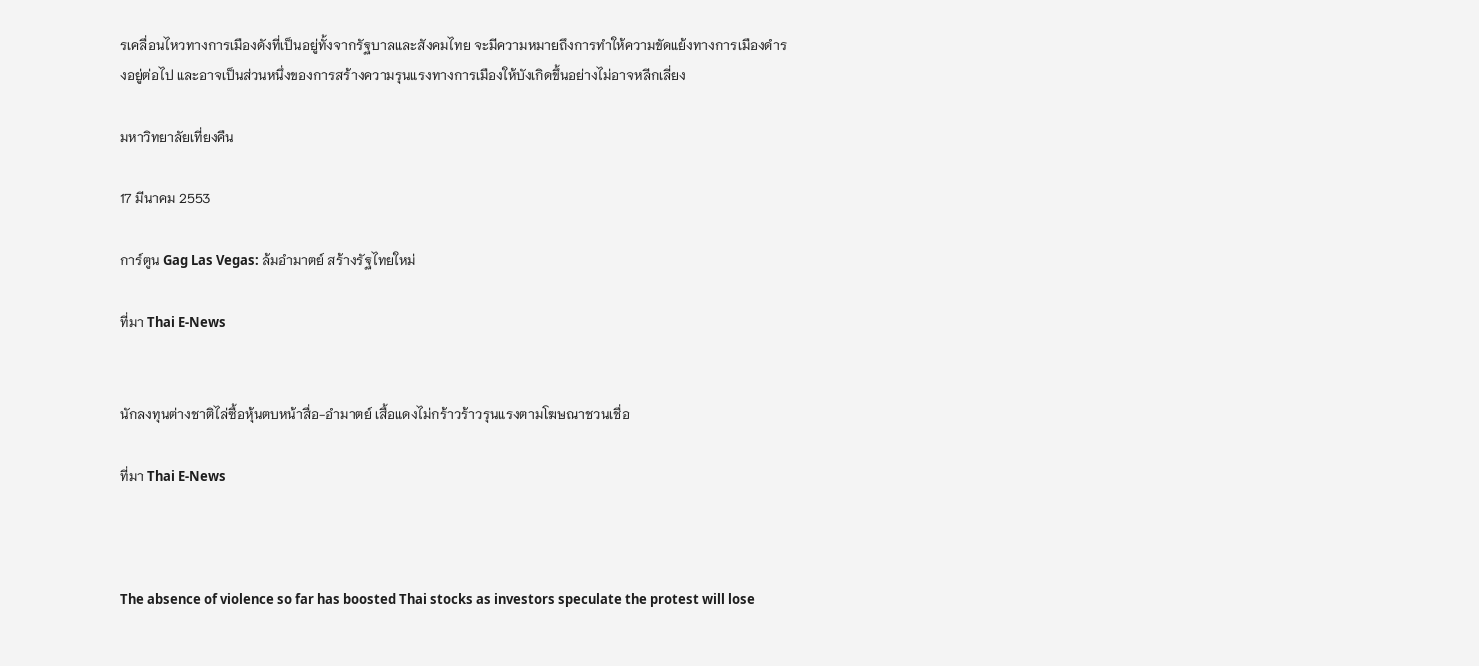รเคลื่อนไหวทางการเมืองดังที่เป็นอยู่ทั้งจากรัฐบาลและสังคมไทย จะมีความหมายถึงการทำให้ความขัดแย้งทางการเมืองดำรงอยู่ต่อไป และอาจเป็นส่วนหนึ่งของการสร้างความรุนแรงทางการเมืองให้บังเกิดขึ้นอย่างไม่อาจหลีกเลี่ยง

มหาวิทยาลัยเที่ยงคืน

17 มีนาคม 2553

การ์ตูน Gag Las Vegas: ล้มอำมาตย์ สร้างรัฐไทยใหม่

ที่มา Thai E-News


นักลงทุนต่างชาติไล่ซื้อหุ้นตบหน้าสื่อ-อำมาตย์ เสื้อแดงไม่กร้าวร้าวรุนแรงตามโฆษณาชวนเชื่อ

ที่มา Thai E-News



The absence of violence so far has boosted Thai stocks as investors speculate the protest will lose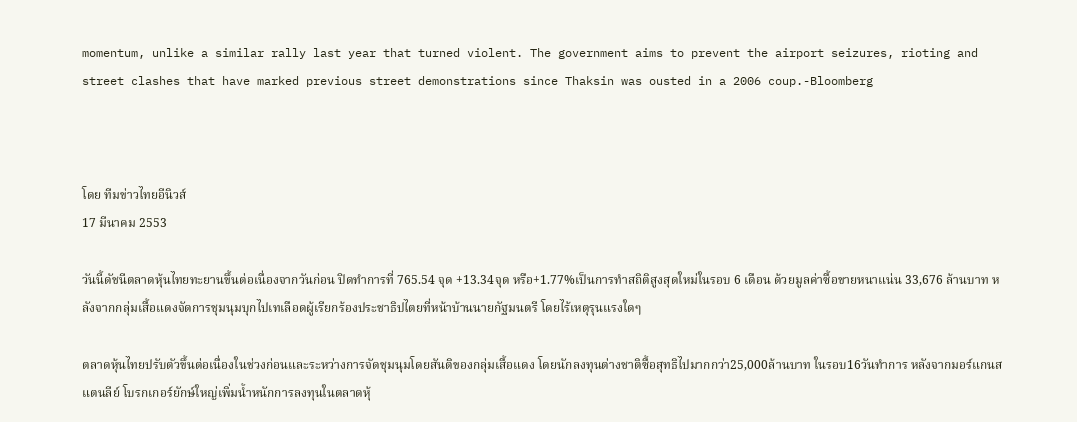momentum, unlike a similar rally last year that turned violent. The government aims to prevent the airport seizures, rioting and street clashes that have marked previous street demonstrations since Thaksin was ousted in a 2006 coup.-Bloomberg



โดย ทีมข่าวไทยอีนิวส์
17 มีนาคม 2553

วันนี้ดัชนีตลาดหุ้นไทยทะยานขึ้นต่อเนื่องจากวันก่อน ปิดทำการที่ 765.54 จุด +13.34จุด หรือ+1.77%เป็นการทำสถิติสูงสุดใหม่ในรอบ 6 เดือน ด้วยมูลค่าซื้อขายหนาแน่น 33,676 ล้านบาท หลังจากกลุ่มเสื้อแดงจัดการชุมนุมบุกไปเทเลือดผู้เรียกร้องประชาธิปไตยที่หน้าบ้านนายกัฐมนตรี โดยไร้เหตุรุนแรงใดๆ

ตลาดหุ้นไทยปรับตัวขึ้นต่อเนื่องในช่วงก่อนและระหว่างการจัดชุมนุมโดยสันติของกลุ่มเสื้อแดง โดยนักลงทุนต่างชาติซื้อสุทธิไปมากกว่า25,000ล้านบาท ในรอบ16วันทำการ หลังจากมอร์แกนสแตนลีย์ โบรกเกอร์ยักษ์ใหญ่เพิ่มน้ำหนักการลงทุนในตลาดหุ้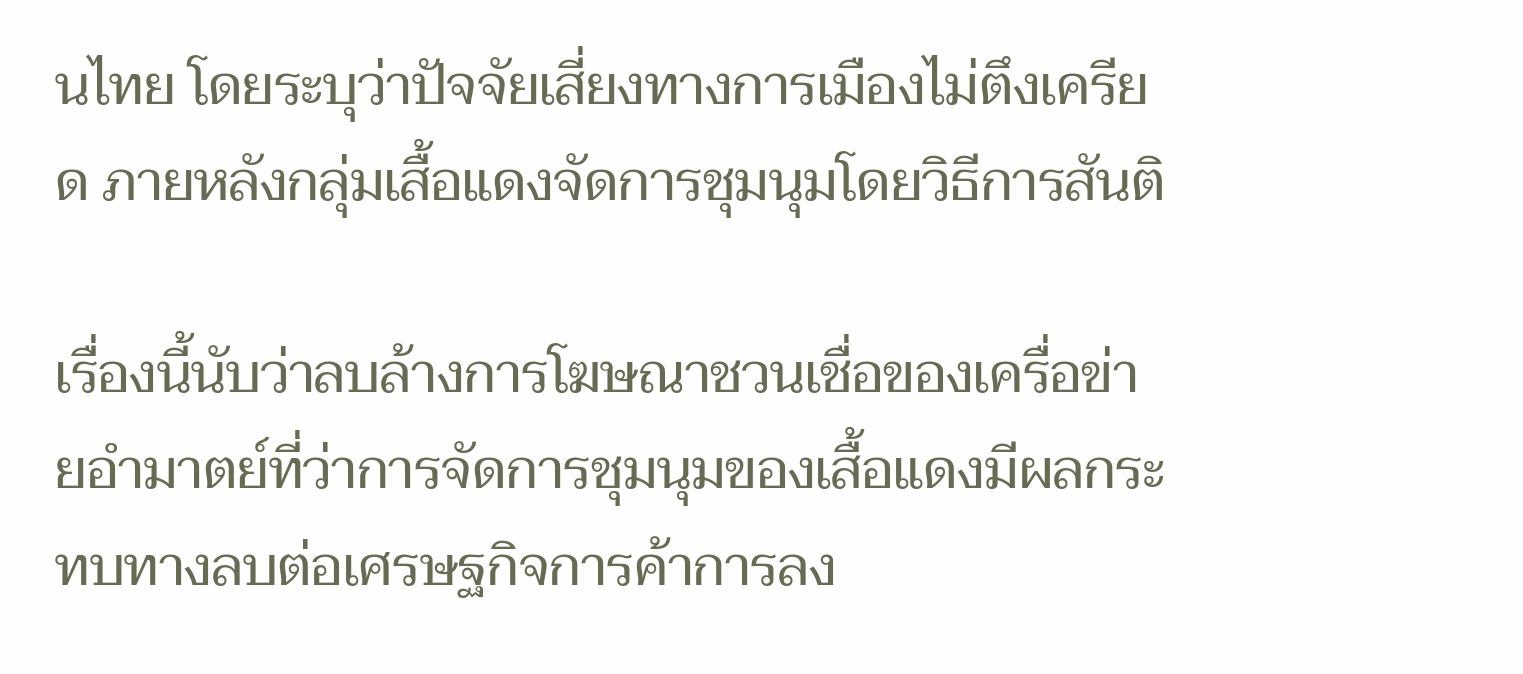นไทย โดยระบุว่าปัจจัยเสี่ยงทางการเมืองไม่ตึงเครียด ภายหลังกลุ่มเสื้อแดงจัดการชุมนุมโดยวิธีการสันติ

เรื่องนี้นับว่าลบล้างการโฆษณาชวนเชื่อของเครื่อข่ายอำมาตย์ที่ว่าการจัดการชุมนุมของเสื้อแดงมีผลกระทบทางลบต่อเศรษฐกิจการค้าการลง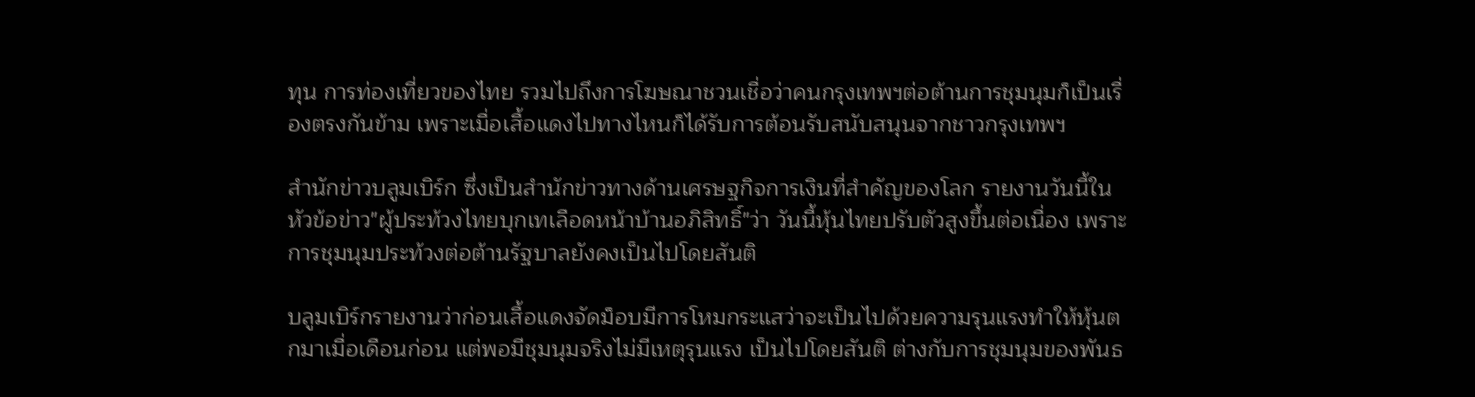ทุน การท่องเที่ยวของไทย รวมไปถึงการโฆษณาชวนเชื่อว่าคนกรุงเทพฯต่อต้านการชุมนุมก็เป็นเรื่องตรงกันข้าม เพราะเมื่อเสื้อแดงไปทางไหนก็ได้รับการต้อนรับสนับสนุนจากชาวกรุงเทพฯ

สำนักข่าวบลูมเบิร์ก ซึ่งเป็นสำนักข่าวทางด้านเศรษฐกิจการเงินที่สำคัญของโลก รายงานวันนี้ในหัวข้อข่าว"ผู้ประท้วงไทยบุกเทเลือดหน้าบ้านอภิสิทธิ์"ว่า วันนี้หุ้นไทยปรับตัวสูงขึ้นต่อเนื่อง เพราะการชุมนุมประท้วงต่อต้านรัฐบาลยังคงเป็นไปโดยสันติ

บลูมเบิร์กรายงานว่าก่อนเสื้อแดงจัดม็อบมีการโหมกระแสว่าจะเป็นไปด้วยความรุนแรงทำให้หุ้นตกมาเมื่อเดือนก่อน แต่พอมีชุมนุมจริงไม่มีเหตุรุนแรง เป็นไปโดยสันติ ต่างกับการชุมนุมของพันธ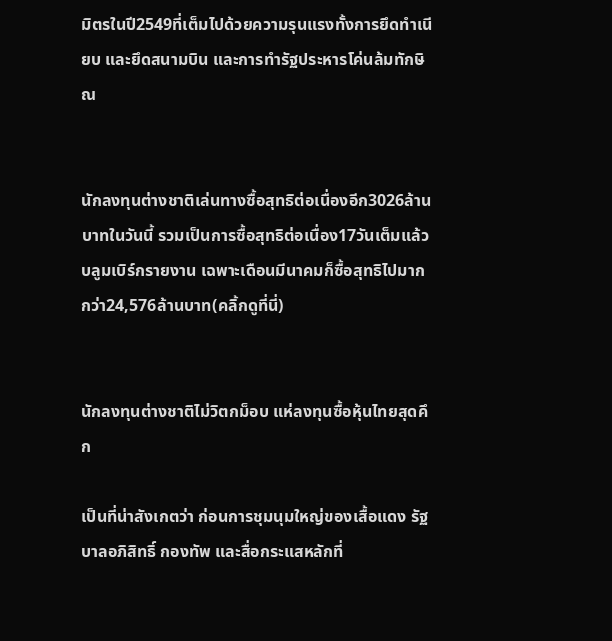มิตรในปี2549ที่เต็มไปด้วยความรุนแรงทั้งการยึดทำเนียบ และยึดสนามบิน และการทำรัฐประหารโค่นล้มทักษิณ


นักลงทุนต่างชาติเล่นทางซื้อสุทธิต่อเนื่องอีก3026ล้านบาทในวันนี้ รวมเป็นการซื้อสุทธิต่อเนื่อง17วันเต็มแล้ว บลูมเบิร์กรายงาน เฉพาะเดือนมีนาคมก็ซื้อสุทธิไปมากกว่า24,576ล้านบาท(คลิ้กดูที่นี่)


นักลงทุนต่างชาติไม่วิตกม็อบ แห่ลงทุนซื้อหุ้นไทยสุดคึก

เป็นที่น่าสังเกตว่า ก่อนการชุมนุมใหญ่ของเสื้อแดง รัฐบาลอภิสิทธิ์ กองทัพ และสื่อกระแสหลักที่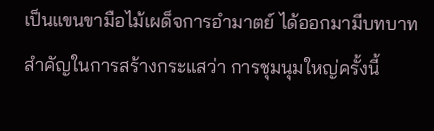เป็นแขนขามือไม้เผด็จการอำมาตย์ ได้ออกมามีบทบาทสำคัญในการสร้างกระแสว่า การชุมนุมใหญ่ครั้งนี้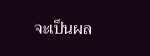จะเป็นผล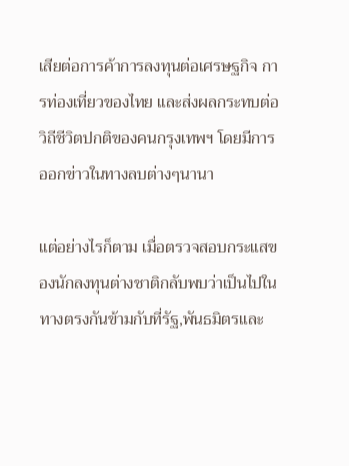เสียต่อการค้าการลงทุนต่อเศรษฐกิจ การท่องเที่ยวของไทย และส่งผลกระทบต่อวิถีชีวิตปกติของคนกรุงเทพฯ โดยมีการออกข่าวในทางลบต่างๆนานา

แต่อย่างไรก็ตาม เมื่อตรวจสอบกระแสของนักลงทุนต่างชาติกลับพบว่าเป็นไปในทางตรงกันข้ามกับที่รัฐ,พันธมิตรและ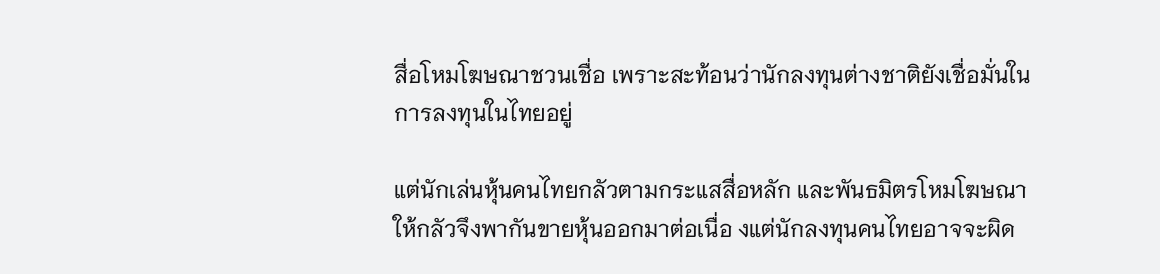สื่อโหมโฆษณาชวนเชื่อ เพราะสะท้อนว่านักลงทุนต่างชาติยังเชื่อมั่นในการลงทุนในไทยอยู่

แต่นักเล่นหุ้นคนไทยกลัวตามกระแสสื่อหลัก และพันธมิตรโหมโฆษณาให้กลัวจึงพากันขายหุ้นออกมาต่อเนื่อ งแต่นักลงทุนคนไทยอาจจะผิด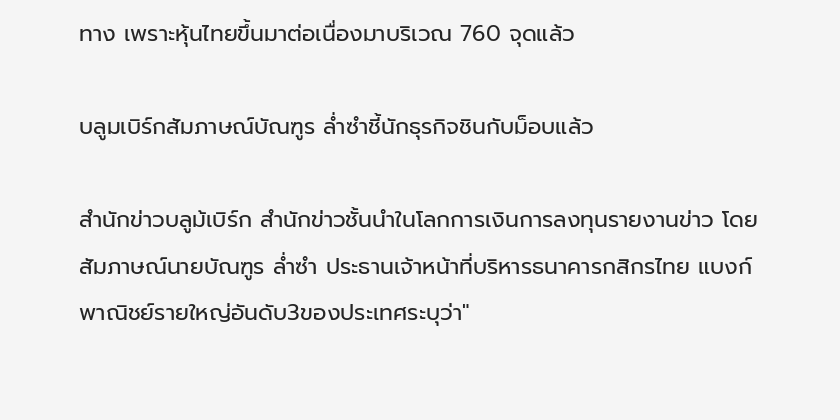ทาง เพราะหุ้นไทยขึ้นมาต่อเนื่องมาบริเวณ 760 จุดแล้ว

บลูมเบิร์กสัมภาษณ์บัณฑูร ล่ำซำชี้นักธุรกิจชินกับม็อบแล้ว

สำนักข่าวบลูม้เบิร์ก สำนักข่าวชั้นนำในโลกการเงินการลงทุนรายงานข่าว โดยสัมภาษณ์นายบัณฑูร ล่ำซำ ประธานเจ้าหน้าที่บริหารธนาคารกสิกรไทย แบงก์พาณิชย์รายใหญ่อันดับ3ของประเทศระบุว่า"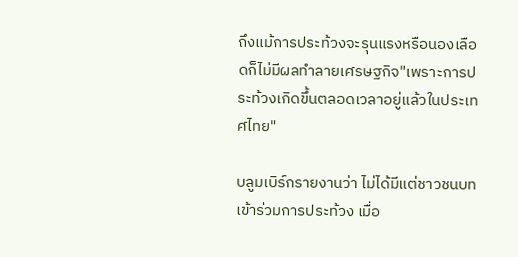ถึงแม้การประท้วงจะรุนแรงหรือนองเลือดก็ไม่มีผลทำลายเศรษฐกิจ"เพราะการประท้วงเกิดขึ้นตลอดเวลาอยู่แล้วในประเทศไทย"

บลูมเบิร์กรายงานว่า ไม่ได้มีแต่ชาวชนบทเข้าร่วมการประท้วง เมื่อ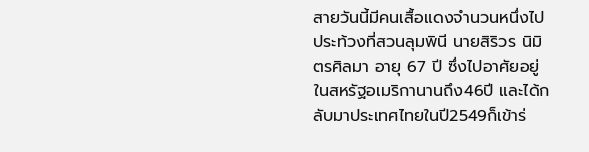สายวันนี้มีคนเสื้อแดงจำนวนหนึ่งไปประท้วงที่สวนลุมพินี นายสิริวร นิมิตรศิลมา อายุ 67 ปี ซึ่งไปอาศัยอยู่ในสหรัฐอเมริกานานถึง46ปี และได้กลับมาประเทศไทยในปี2549ก็เข้าร่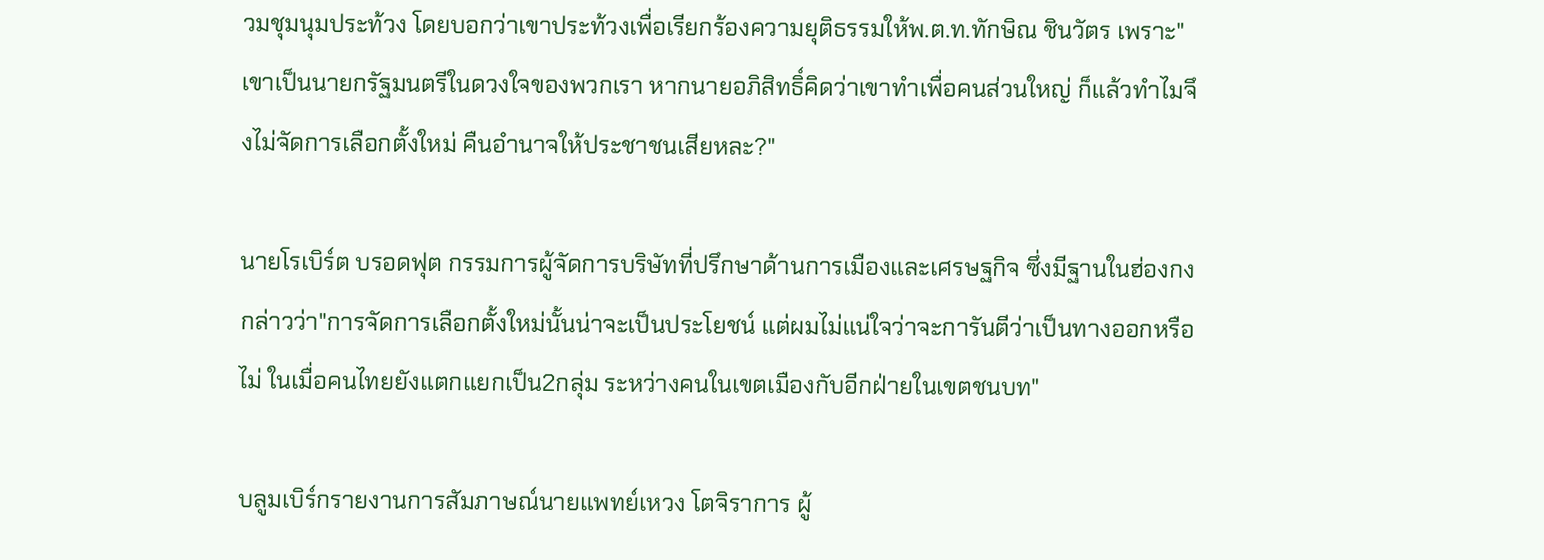วมชุมนุมประท้วง โดยบอกว่าเขาประท้วงเพื่อเรียกร้องความยุติธรรมให้พ.ต.ท.ทักษิณ ชินวัตร เพราะ"เขาเป็นนายกรัฐมนตรีในดวงใจของพวกเรา หากนายอภิสิทธิ์คิดว่าเขาทำเพื่อคนส่วนใหญ่ ก็แล้วทำไมจึงไม่จัดการเลือกตั้งใหม่ คืนอำนาจให้ประชาชนเสียหละ?"

นายโรเบิร์ต บรอดฟุต กรรมการผู้จัดการบริษัทที่ปรึกษาด้านการเมืองและเศรษฐกิจ ซึ่งมีฐานในฮ่องกงกล่าวว่า"การจัดการเลือกตั้งใหม่นั้นน่าจะเป็นประโยชน์ แต่ผมไม่แน่ใจว่าจะการันตีว่าเป็นทางออกหรือไม่ ในเมื่อคนไทยยังแตกแยกเป็น2กลุ่ม ระหว่างคนในเขตเมืองกับอีกฝ่ายในเขตชนบท"

บลูมเบิร์กรายงานการสัมภาษณ์นายแพทย์เหวง โตจิราการ ผู้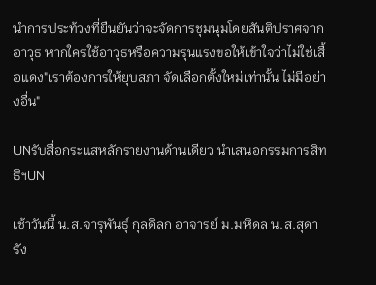นำการประท้วงที่ยืนยันว่าจะจัดการชุมนุมโดยสันติปราศจากอาวุธ หากใครใช้อาวุธหรือความรุนแรงขอให้เข้าใจว่าไม่ใช่เสื้อแดง"เราต้องการให้ยุบสภา จัดเลือกตั้งใหม่เท่านั้น ไม่มีอย่างอื่น"

UNรับสื่อกระแสหลักรายงานด้านเดียว นำเสนอกรรมการสิทธิฯUN

เช้าวันนี้ น.ส.จารุพันธุ์ กุลดิลก อาจารย์ ม.มหิดล น.ส.สุดา รัง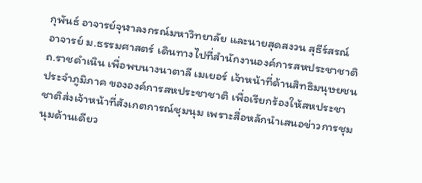กุพันธ์ อาจารย์จุฬาลงกรณ์มหาวิทยาลัย และนายสุดสงวน สุธีร์สรณ์ อาจารย์ ม.ธรรมศาสตร์ เดินทางไปที่สำนักงานองค์การสหประชาชาติ ถ.ราชดำเนิน เพื่อพบนางนาตาลี เมเยอร์ เจ้าหน้าที่ด้านสิทธิมนุษยชนประจำภูมิภาค ขององค์การสหประชาชาติ เพื่อเรียกร้องให้สหประชาชาติส่งเจ้าหน้าที่สังเกตการณ์ชุมนุม เพราะสื่อหลักนำเสนอข่าวการชุมนุมด้านเดียว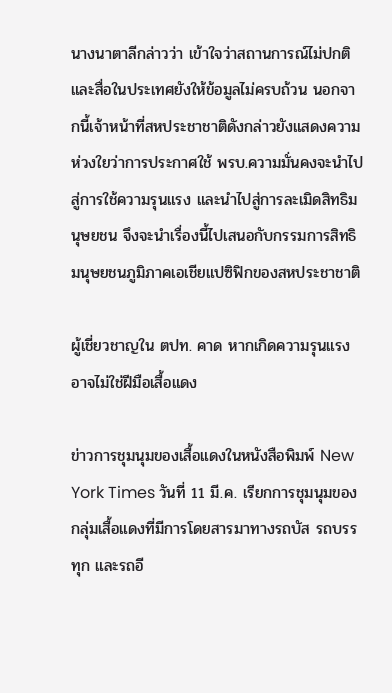นางนาตาลีกล่าวว่า เข้าใจว่าสถานการณ์ไม่ปกติ และสื่อในประเทศยังให้ข้อมูลไม่ครบถ้วน นอกจากนี้เจ้าหน้าที่สหประชาชาติดังกล่าวยังแสดงความห่วงใยว่าการประกาศใช้ พรบ.ความมั่นคงจะนำไปสู่การใช้ความรุนแรง และนำไปสู่การละเมิดสิทธิมนุษยชน จึงจะนำเรื่องนี้ไปเสนอกับกรรมการสิทธิมนุษยชนภูมิภาคเอเชียแปซิฟิกของสหประชาชาติ

ผู้เชี่ยวชาญใน ตปท. คาด หากเกิดความรุนแรงอาจไม่ใช่ฝีมือเสื้อแดง

ข่าวการชุมนุมของเสื้อแดงในหนังสือพิมพ์ New York Times วันที่ 11 มี.ค. เรียกการชุมนุมของกลุ่มเสื้อแดงที่มีการโดยสารมาทางรถบัส รถบรรทุก และรถอี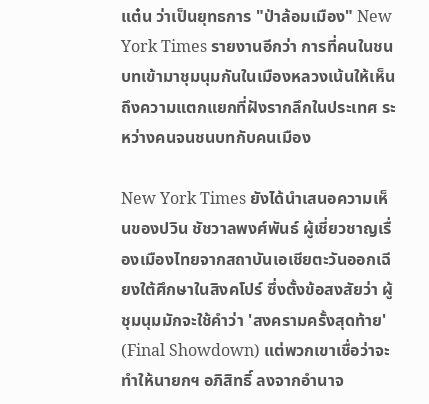แต๋น ว่าเป็นยุทธการ "ป่าล้อมเมือง" New York Times รายงานอีกว่า การที่คนในชนบทเข้ามาชุมนุมกันในเมืองหลวงเน้นให้เห็นถึงความแตกแยกที่ฝังรากลึกในประเทศ ระหว่างคนจนชนบทกับคนเมือง

New York Times ยังได้นำเสนอความเห็นของปวิน ชัชวาลพงศ์พันธ์ ผู้เชี่ยวชาญเรื่องเมืองไทยจากสถาบันเอเชียตะวันออกเฉียงใต้ศึกษาในสิงคโปร์ ซึ่งตั้งข้อสงสัยว่า ผู้ชุมนุมมักจะใช้คำว่า 'สงครามครั้งสุดท้าย' (Final Showdown) แต่พวกเขาเชื่อว่าจะทำให้นายกฯ อภิสิทธิ์ ลงจากอำนาจ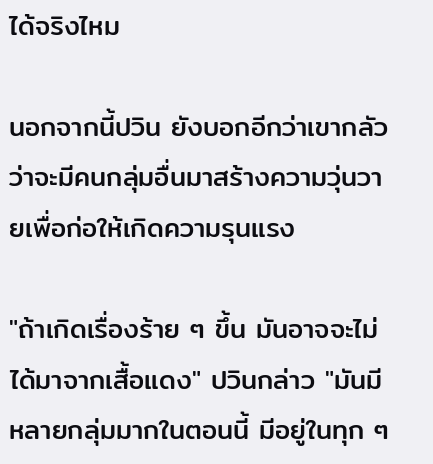ได้จริงไหม

นอกจากนี้ปวิน ยังบอกอีกว่าเขากลัวว่าจะมีคนกลุ่มอื่นมาสร้างความวุ่นวายเพื่อก่อให้เกิดความรุนแรง

"ถ้าเกิดเรื่องร้าย ๆ ขึ้น มันอาจจะไม่ได้มาจากเสื้อแดง" ปวินกล่าว "มันมีหลายกลุ่มมากในตอนนี้ มีอยู่ในทุก ๆ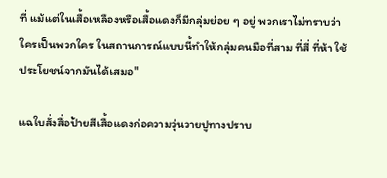ที่ แม้แต่ในเสื้อเหลืองหรือเสื้อแดงก็มีกลุ่มย่อย ๆ อยู่ พวกเราไม่ทราบว่าใครเป็นพวกใคร ในสถานการณ์แบบนี้ทำให้กลุ่มคนมือที่สาม ที่สี่ ที่ห้า ใช้ประโยชน์จากมันได้เสมอ"

แฉใบสั่งสื่อป้ายสีเสื้อแดงก่อความวุ่นวายปูทางปราบ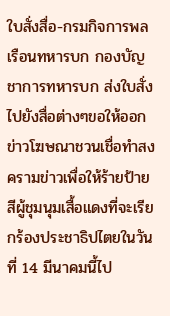ใบสั่งสื่อ-กรมกิจการพลเรือนทหารบก กองบัญชาการทหารบก ส่งใบสั่งไปยังสื่อต่างๆขอให้ออกข่าวโฆษณาชวนเชื่อทำสงครามข่าวเพื่อให้ร้ายป้ายสีผู้ชุมนุมเสื้อแดงที่จะเรียกร้องประชาธิปไตยในวันที่ 14 มีนาคมนี้ไป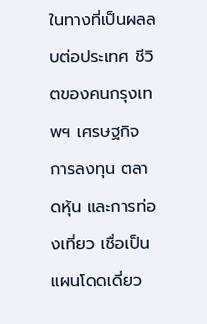ในทางที่เป็นผลลบต่อประเทศ ชีวิตของคนกรุงเทพฯ เศรษฐกิจ การลงทุน ตลาดหุ้น และการท่องเที่ยว เชื่อเป็นแผนโดดเดี่ยว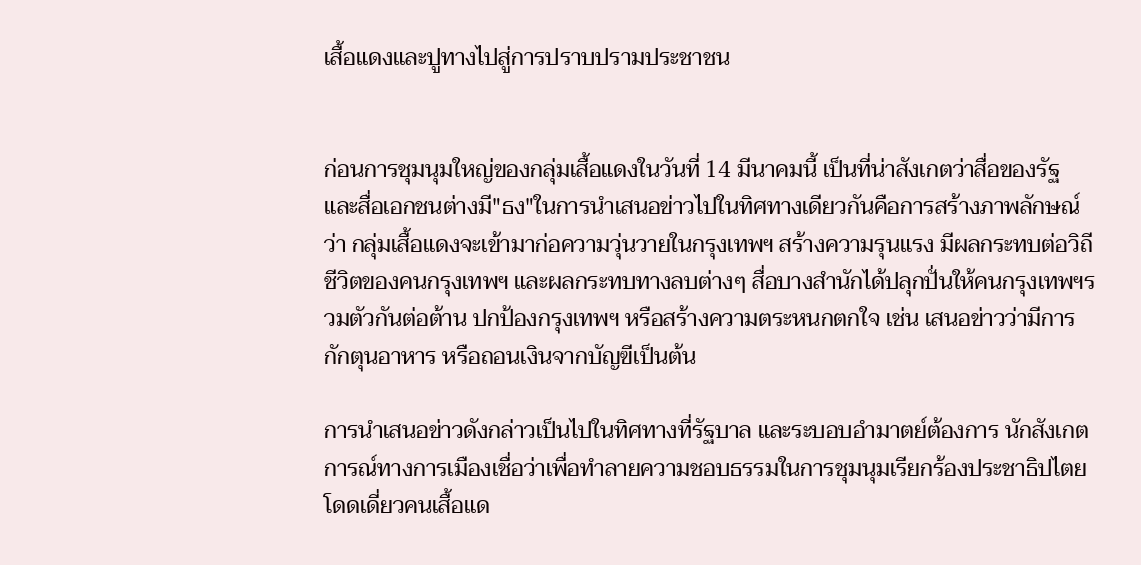เสื้อแดงและปูทางไปสู่การปราบปรามประชาชน


ก่อนการชุมนุมใหญ่ของกลุ่มเสื้อแดงในวันที่ 14 มีนาคมนี้ เป็นที่น่าสังเกตว่าสื่อของรัฐ และสื่อเอกชนต่างมี"ธง"ในการนำเสนอข่าวไปในทิศทางเดียวกันคือการสร้างภาพลักษณ์ว่า กลุ่มเสื้อแดงจะเข้ามาก่อความวุ่นวายในกรุงเทพฯ สร้างความรุนแรง มีผลกระทบต่อวิถีชีวิตของคนกรุงเทพฯ และผลกระทบทางลบต่างๆ สื่อบางสำนักได้ปลุกปั่นให้คนกรุงเทพฯรวมตัวกันต่อต้าน ปกป้องกรุงเทพฯ หรือสร้างความตระหนกตกใจ เช่น เสนอข่าวว่ามีการกักตุนอาหาร หรือถอนเงินจากบัญฃีเป็นต้น

การนำเสนอข่าวดังกล่าวเป็นไปในทิศทางที่รัฐบาล และระบอบอำมาตย์ต้องการ นักสังเกตการณ์ทางการเมืองเชื่อว่าเพื่อทำลายความชอบธรรมในการชุมนุมเรียกร้องประชาธิปไตย โดดเดี่ยวคนเสื้อแด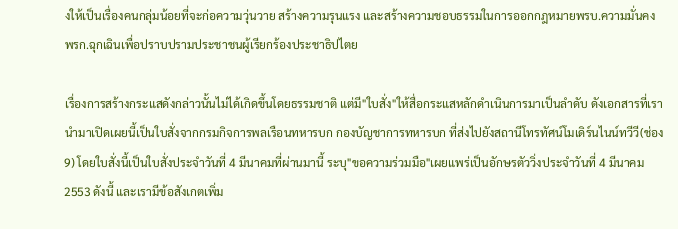งให้เป็นเรื่องคนกลุ่มน้อยที่จะก่อความวุ่นวาย สร้างความรุนแรง และสร้างความชอบธรรมในการออกกฎหมายพรบ.ความมั่นคง พรก.ฉุกเฉินเพื่อปราบปรามประชาชนผู้เรียกร้องประชาธิปไตย

เรื่องการสร้างกระแสดังกล่าวนั้นไม่ได้เกิดขึ้นโดยธรรมชาติ แต่มี"ใบสั่ง"ให้สื่อกระแสหลักดำเนินการมาเป็นลำดับ ดังเอกสารที่เรานำมาเปิดเผยนี้เป็นใบสั่งจากกรมกิจการพลเรือนทหารบก กองบัญชาการทหารบก ที่ส่งไปยังสถานีโทรทัศน์โมเดิร์นไนน์ทวีวี(ช่อง9) โดยใบสั่งนี้เป็นใบสั่งประจำวันที่ 4 มีนาคมที่ผ่านมานี้ ระบุ"ขอความร่วมมือ"เผยแพร่เป็นอักษรตัววิ่งประจำวันที่ 4 มีนาคม 2553 ดังนี้ และเรามีข้อสังเกตเพิ่ม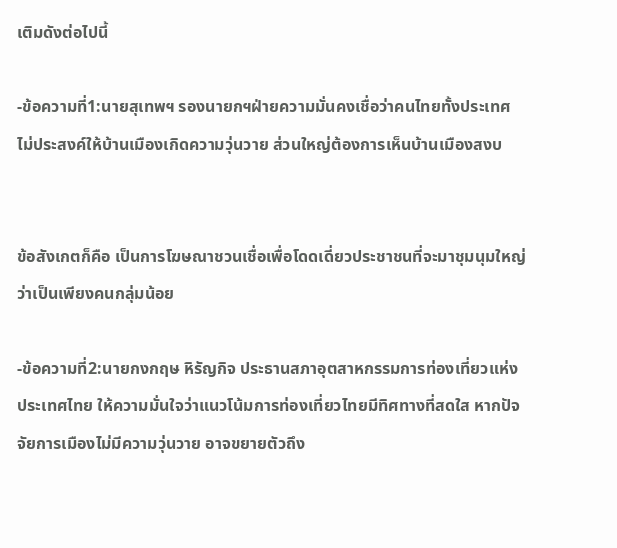เติมดังต่อไปนี้

-ข้อความที่1:นายสุเทพฯ รองนายกฯฝ่ายความมั่นคงเชื่อว่าคนไทยทั้งประเทศไม่ประสงค์ให้บ้านเมืองเกิดความวุ่นวาย ส่วนใหญ่ต้องการเห็นบ้านเมืองสงบ


ข้อสังเกตก็คือ เป็นการโฆษณาชวนเชื่อเพื่อโดดเดี่ยวประชาชนที่จะมาชุมนุมใหญ่ว่าเป็นเพียงคนกลุ่มน้อย

-ข้อความที่2:นายกงกฤษ หิรัญกิจ ประธานสภาอุตสาหกรรมการท่องเที่ยวแห่งประเทศไทย ให้ความมั่นใจว่าแนวโน้มการท่องเที่ยวไทยมีทิศทางที่สดใส หากปัจจัยการเมืองไม่มีความวุ่นวาย อาจขยายตัวถึง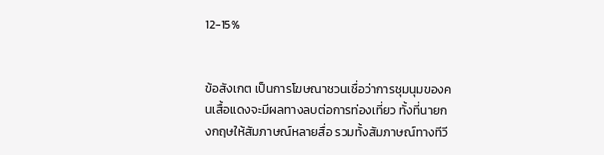12-15%


ข้อสังเกต เป็นการโฆษณาชวนเชื่อว่าการชุมนุมของคนเสื้อแดงจะมีผลทางลบต่อการท่องเที่ยว ทั้งที่นายกงกฤษให้สัมภาษณ์หลายสื่อ รวมทั้งสัมภาษณ์ทางทีวี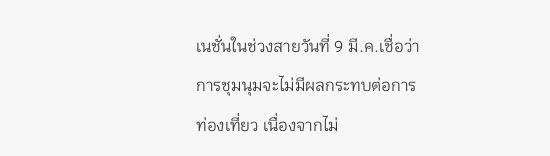เนชั่นในช่วงสายวันที่ 9 มี.ค.เชื่อว่าการชุมนุมจะไม่มีผลกระทบต่อการท่องเที่ยว เนื่องจากไม่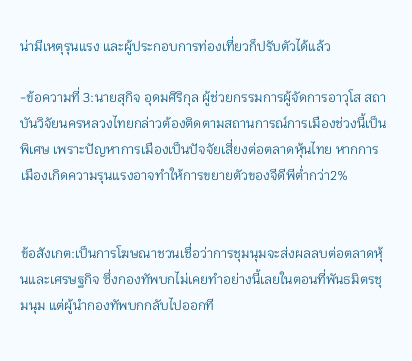น่ามีเหตุรุนแรง และผู้ประกอบการท่องเที่ยวก็ปรับตัวได้แล้ว

-ข้อความที่ 3:นายสุกิจ อุดมศิริกุล ผู้ช่วยกรรมการผู้จัดการอาวุโส สถาบันวิจัยนครหลวงไทยกล่าวต้องติดตามสถานการณ์การเมืองช่วงนี้เป็นพิเศษ เพราะปัญหาการเมืองเป็นปัจจัยเสี่ยงต่อตลาดหุ้นไทย หากการเมืองเกิดความรุนแรงอาจทำให้การขยายตัวของจีดีพีต่ำกว่า2%


ข้อสังเกต:เป็นการโฆษณาชวนเชื่อว่าการชุมนุมจะส่งผลลบต่อตลาดหุ้นและเศรษฐกิจ ซึ่งกองทัพบกไม่เคยทำอย่างนี้เลยในตอนที่พันธมิตรชุมนุม แต่ผู้นำกองทัพบกกลับไปออกที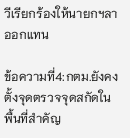วีเรียกร้องให้นายกฯลาออกแทน

ข้อความที่4:กตม.ยังคงตั้งจุดตรวจจุดสกัดในพื้นที่สำคัญ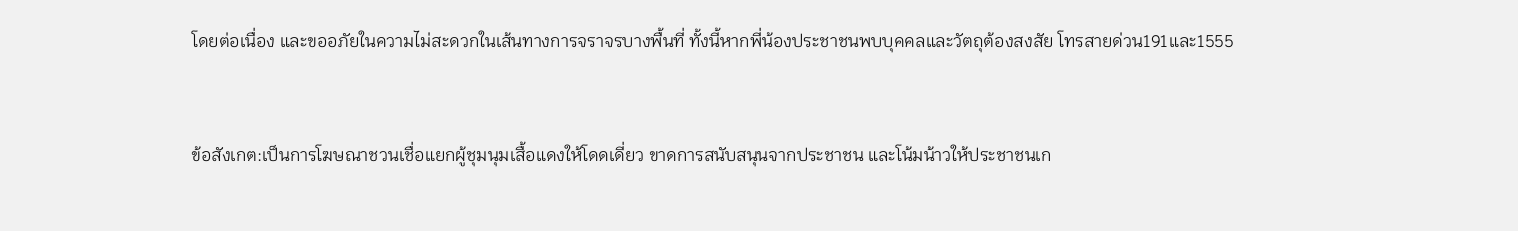โดยต่อเนื่อง และขออภัยในความไม่สะดวกในเส้นทางการจราจรบางพื้นที่ ทั้งนี้หากพี่น้องประชาชนพบบุคคลและวัตถุต้องสงสัย โทรสายด่วน191และ1555


ข้อสังเกต:เป็นการโฆษณาชวนเชื่อแยกผู้ชุมนุมเสื้อแดงให้โดดเดี่ยว ขาดการสนับสนุนจากประชาชน และโน้มน้าวให้ประชาชนเก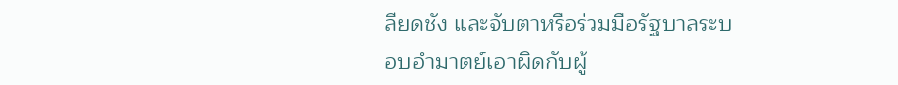ลียดชัง และจับตาหรือร่วมมือรัฐบาลระบอบอำมาตย์เอาผิดกับผู้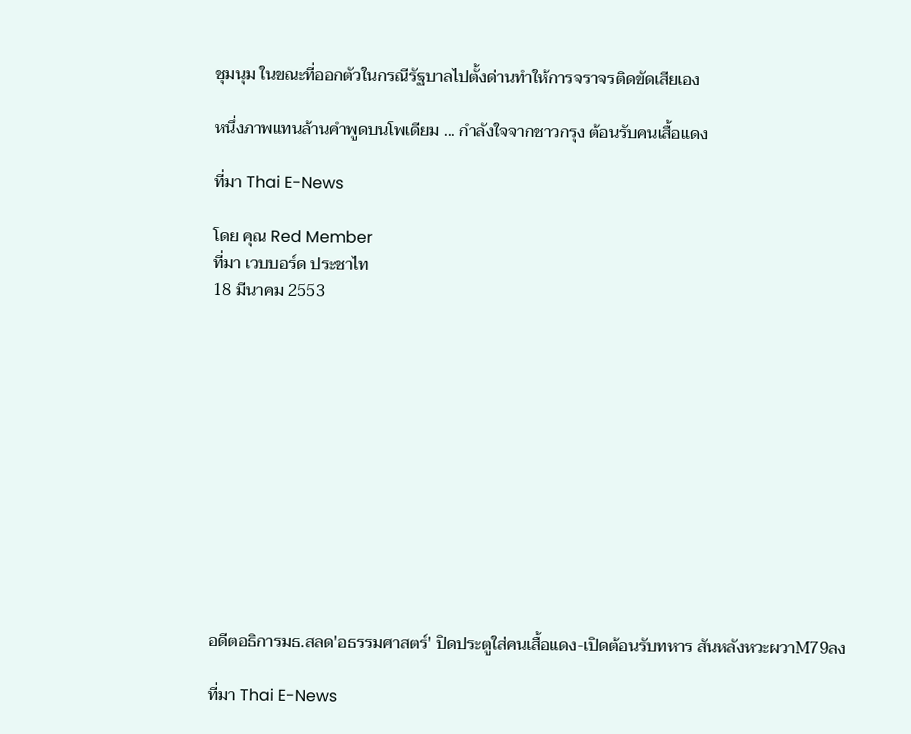ชุมนุม ในขณะที่ออกตัวในกรณีรัฐบาลไปตั้งด่านทำให้การจราจรติดขัดเสียเอง

หนึ่งภาพแทนล้านคำพูดบนโพเดียม ... กำลังใจจากชาวกรุง ต้อนรับคนเสื้อแดง

ที่มา Thai E-News

โดย คุณ Red Member
ที่มา เวบบอร์ด ประชาไท
18 มีนาคม 2553












อดีตอธิการมธ.สลด'อธรรมศาสตร์' ปิดประตูใส่คนเสื้อแดง-เปิดต้อนรับทหาร สันหลังหวะผวาM79ลง

ที่มา Thai E-News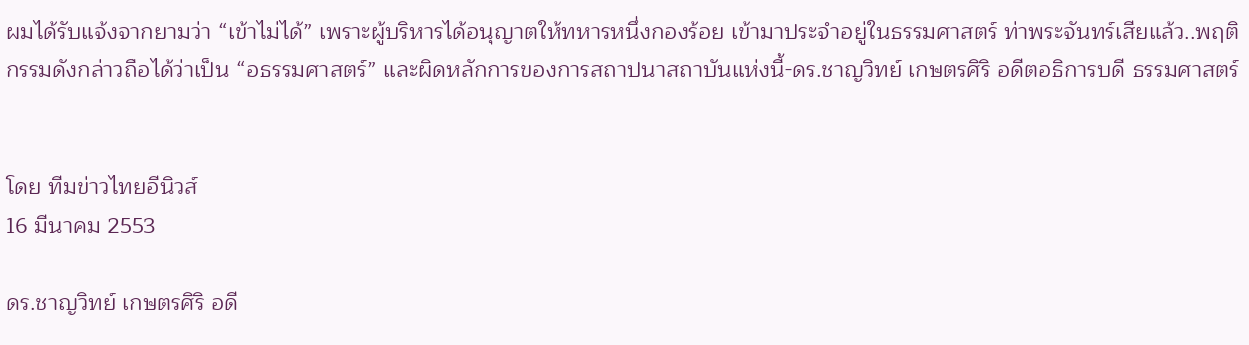ผมได้รับแจ้งจากยามว่า “เข้าไม่ได้” เพราะผู้บริหารได้อนุญาตให้ทหารหนึ่งกองร้อย เข้ามาประจำอยู่ในธรรมศาสตร์ ท่าพระจันทร์เสียแล้ว..พฤติกรรมดังกล่าวถือได้ว่าเป็น “อธรรมศาสตร์” และผิดหลักการของการสถาปนาสถาบันแห่งนี้-ดร.ชาญวิทย์ เกษตรศิริ อดีตอธิการบดี ธรรมศาสตร์


โดย ทีมข่าวไทยอีนิวส์
16 มีนาคม 2553

ดร.ชาญวิทย์ เกษตรศิริ อดี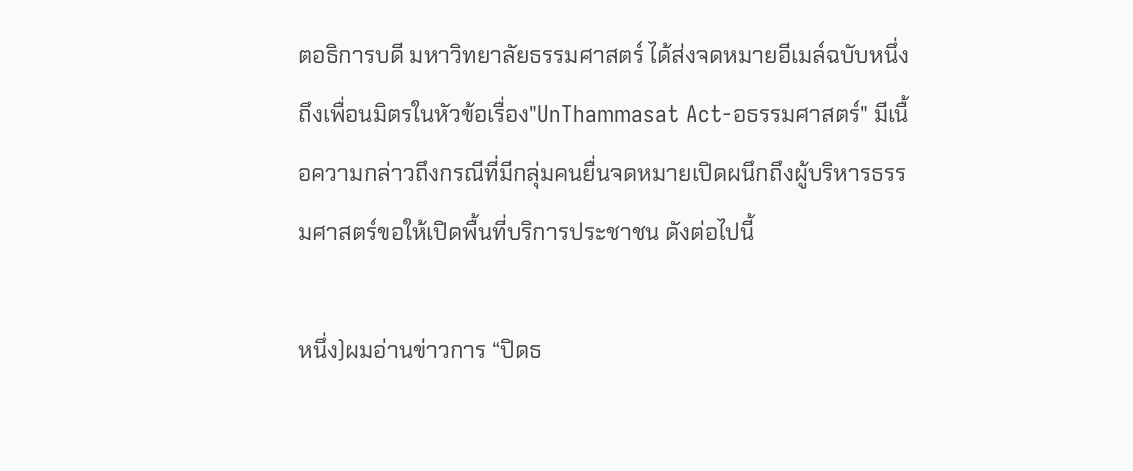ตอธิการบดี มหาวิทยาลัยธรรมศาสตร์ ได้ส่งจดหมายอีเมล์ฉบับหนึ่งถึงเพื่อนมิตรในหัวข้อเรื่อง"UnThammasat Act-อธรรมศาสตร์" มีเนื้อความกล่าวถึงกรณีที่มีกลุ่มคนยื่นจดหมายเปิดผนึกถึงผู้บริหารธรรมศาสตร์ขอให้เปิดพื้นที่บริการประชาชน ดังต่อไปนี้

หนึ่ง)ผมอ่านข่าวการ “ปิดธ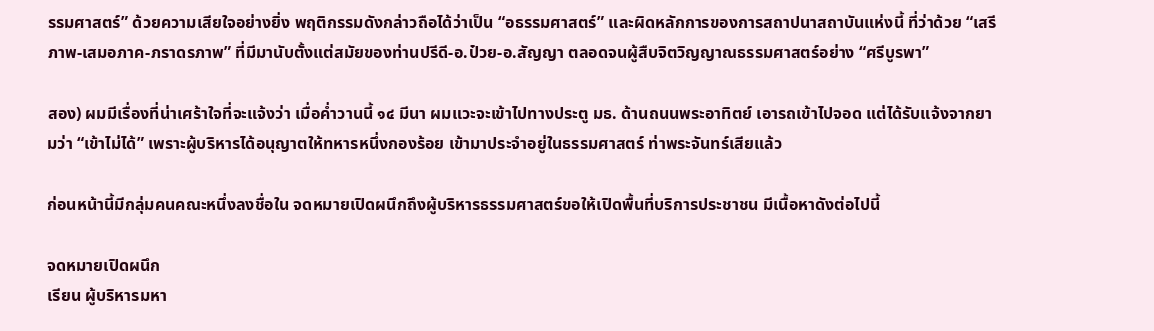รรมศาสตร์” ด้วยความเสียใจอย่างยิ่ง พฤติกรรมดังกล่าวถือได้ว่าเป็น “อธรรมศาสตร์” และผิดหลักการของการสถาปนาสถาบันแห่งนี้ ที่ว่าด้วย “เสรีภาพ-เสมอภาค-ภราดรภาพ” ที่มีมานับตั้งแต่สมัยของท่านปรีดี-อ.ป๋วย-อ.สัญญา ตลอดจนผู้สืบจิตวิญญาณธรรมศาสตร์อย่าง “ศรีบูรพา”

สอง) ผมมีเรื่องที่น่าเศร้าใจที่จะแจ้งว่า เมื่อค่ำวานนี้ ๑๔ มีนา ผมแวะจะเข้าไปทางประตู มธ. ด้านถนนพระอาทิตย์ เอารถเข้าไปจอด แต่ได้รับแจ้งจากยามว่า “เข้าไม่ได้” เพราะผู้บริหารได้อนุญาตให้ทหารหนึ่งกองร้อย เข้ามาประจำอยู่ในธรรมศาสตร์ ท่าพระจันทร์เสียแล้ว

ก่อนหน้านี้มีกลุ่มคนคณะหนึ่งลงชื่อใน จดหมายเปิดผนึกถึงผู้บริหารธรรมศาสตร์ขอให้เปิดพื้นที่บริการประชาชน มีเนื้อหาดังต่อไปนี้

จดหมายเปิดผนึก
เรียน ผู้บริหารมหา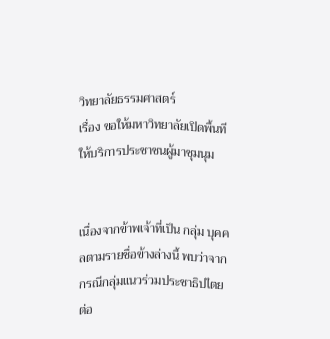วิทยาลัยธรรมศาสตร์
เรื่อง ขอให้มหาวิทยาลัยเปิดพื้นทีให้บริการประชาชนผู้มาชุมนุม


เนื่องจากข้าพเจ้าที่เป็น กลุ่ม บุคคลตามรายชื่อข้างล่างนี้ พบว่าจากกรณีกลุ่มแนวร่วมประชาธิปไตยต่อ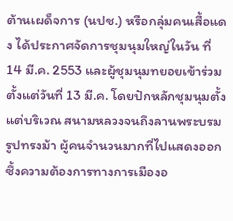ต้านเผด็จการ (นปช.) หรือกลุ่มคนเสื้อแดง ได้ประกาศจัดการชุมนุมใหญ่ในวัน ที่ 14 มี.ค. 2553 และผู้ชุมนุมทยอยเข้าร่วมตั้งแต่วันที่ 13 มี.ค. โดยปักหลักชุมนุมตั้งแต่บริเวณ สนามหลวงจนถึงลานพระบรมรูปทรงม้า ผู้คนจำนวนมากที่ไปแสดงออกซึ้งความต้องการทางการเมืองอ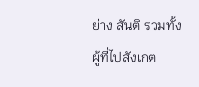ย่าง สันติ รวมทั้งผู้ที่ไปสังเกต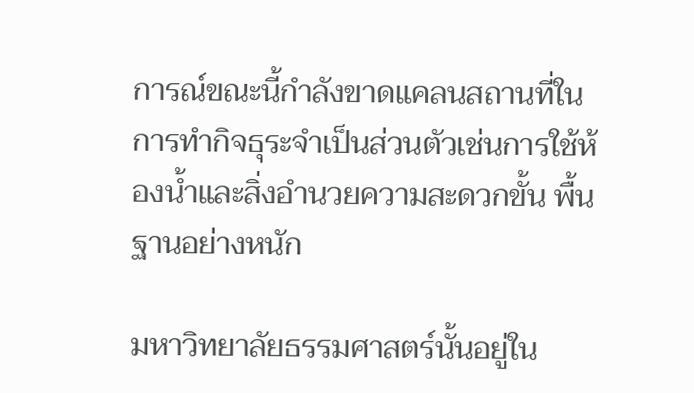การณ์ขณะนี้กำลังขาดแคลนสถานที่ในการทำกิจธุระจำเป็นส่วนตัวเช่นการใช้ห้องน้ำและสิ่งอำนวยความสะดวกขั้น พื้นฐานอย่างหนัก

มหาวิทยาลัยธรรมศาสตร์นั้นอยู่ใน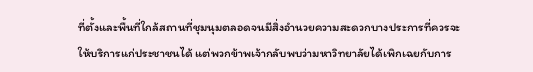ที่ตั้งและพื้นที่ใกล้สถานที่ชุมนุมตลอดจนมีสิ่งอำนวยความสะดวกบางประการที่ควรจะให้บริการแก่ประชาชนได้ แต่พวกข้าพเจ้ากลับพบว่ามหาวิทยาลัยได้เพิกเฉยกับการ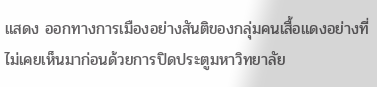แสดง ออกทางการเมืองอย่างสันติของกลุ่มคนเสื้อแดงอย่างที่ไม่เคยเห็นมาก่อนด้วยการปิดประตูมหาวิทยาลัย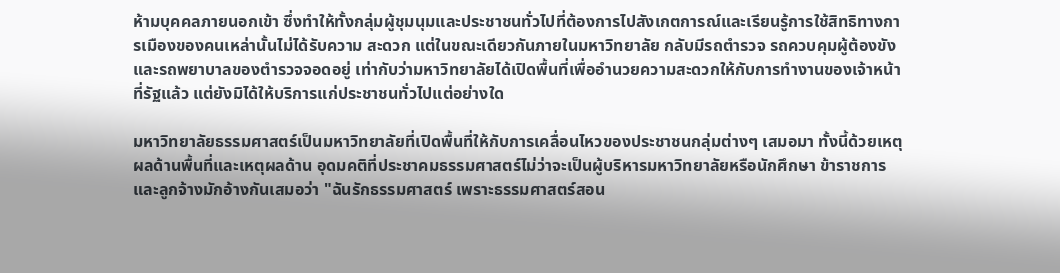ห้ามบุคคลภายนอกเข้า ซึ่งทำให้ทั้งกลุ่มผู้ชุมนุมและประชาชนทั่วไปที่ต้องการไปสังเกตการณ์และเรียนรู้การใช้สิทธิทางการเมืองของคนเหล่านั้นไม่ได้รับความ สะดวก แต่ในขณะเดียวกันภายในมหาวิทยาลัย กลับมีรถตำรวจ รถควบคุมผู้ต้องขังและรถพยาบาลของตำรวจจอดอยู่ เท่ากับว่ามหาวิทยาลัยได้เปิดพื้นที่เพื่ออำนวยความสะดวกให้กับการทำงานของเจ้าหน้าที่รัฐแล้ว แต่ยังมิได้ให้บริการแก่ประชาชนทั่วไปแต่อย่างใด

มหาวิทยาลัยธรรมศาสตร์เป็นมหาวิทยาลัยที่เปิดพื้นที่ให้กับการเคลื่อนไหวของประชาชนกลุ่มต่างๆ เสมอมา ทั้งนี้ด้วยเหตุผลด้านพื้นที่และเหตุผลด้าน อุดมคติที่ประชาคมธรรมศาสตร์ไม่ว่าจะเป็นผู้บริหารมหาวิทยาลัยหรือนักศึกษา ข้าราชการและลูกจ้างมักอ้างกันเสมอว่า "ฉันรักธรรมศาสตร์ เพราะธรรมศาสตร์สอน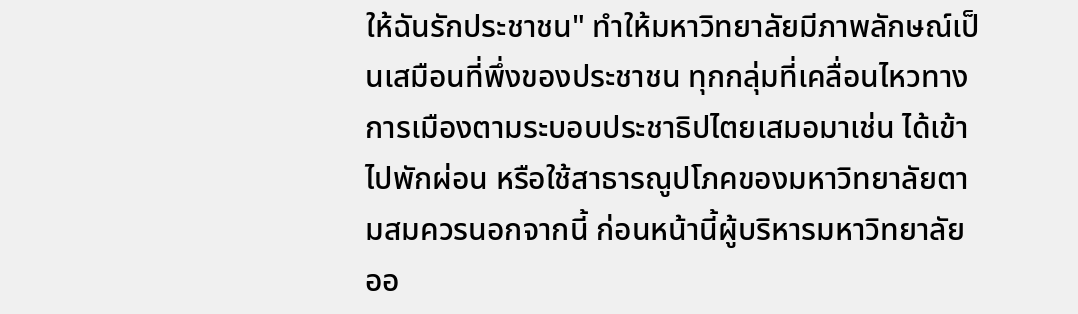ให้ฉันรักประชาชน" ทำให้มหาวิทยาลัยมีภาพลักษณ์เป็นเสมือนที่พึ่งของประชาชน ทุกกลุ่มที่เคลื่อนไหวทางการเมืองตามระบอบประชาธิปไตยเสมอมาเช่น ได้เข้าไปพักผ่อน หรือใช้สาธารณูปโภคของมหาวิทยาลัยตามสมควรนอกจากนี้ ก่อนหน้านี้ผู้บริหารมหาวิทยาลัยออ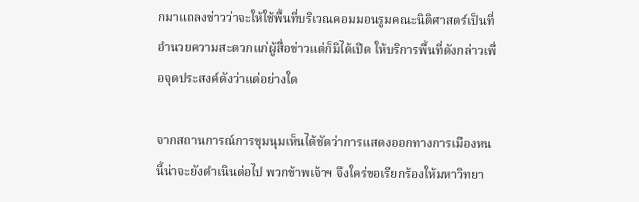กมาแถลงข่าวว่าจะให้ใช้พื้นที่บริเวณคอมมอนรูมคณะนิติศาสตร์เป็นที่อำนวยความสะดวกแก่ผู้สื่อข่าวแต่ก็มิได้เปิด ให้บริการพื้นที่ดังกล่าวเพื่อจุดประสงค์ดังว่าแต่อย่างใด

จากสถานการณ์การชุมนุมเห็นได้ชัดว่าการแสดงออกทางการเมืองหนนี้น่าจะยังดำเนินต่อไป พวกข้าพเจ้าฯ จึงใคร่ขอเรียกร้องให้มหาวิทยา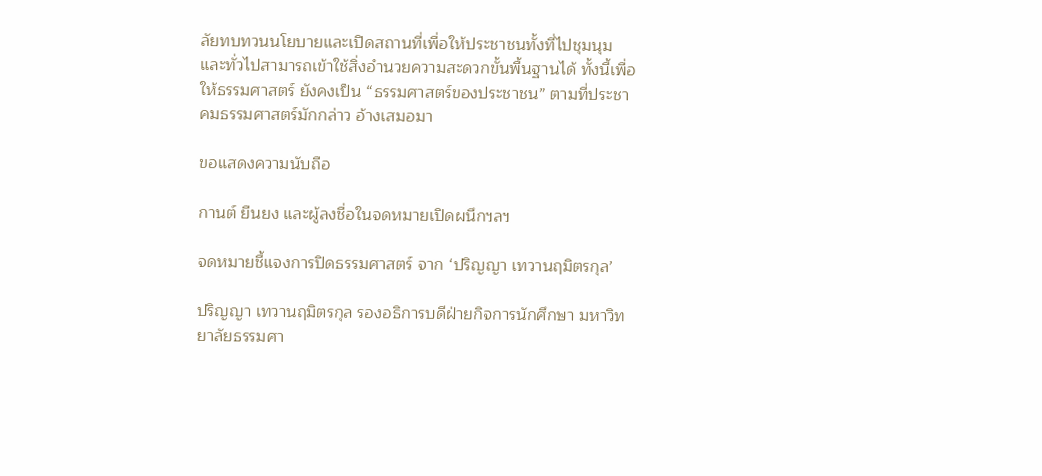ลัยทบทวนนโยบายและเปิดสถานที่เพื่อให้ประชาชนทั้งที่ไปชุมนุมและทั่วไปสามารถเข้าใช้สิ่งอำนวยความสะดวกขั้นพื้นฐานได้ ทั้งนี้เพื่อให้ธรรมศาสตร์ ยังคงเป็น “ธรรมศาสตร์ของประชาชน” ตามที่ประชาคมธรรมศาสตร์มักกล่าว อ้างเสมอมา

ขอแสดงความนับถือ

กานต์ ยืนยง และผู้ลงชื่อในจดหมายเปิดผนึกฯลฯ

จดหมายชี้แจงการปิดธรรมศาสตร์ จาก ‘ปริญญา เทวานฤมิตรกุล’

ปริญญา เทวานฤมิตรกุล รองอธิการบดีฝ่ายกิจการนักศึกษา มหาวิทยาลัยธรรมศา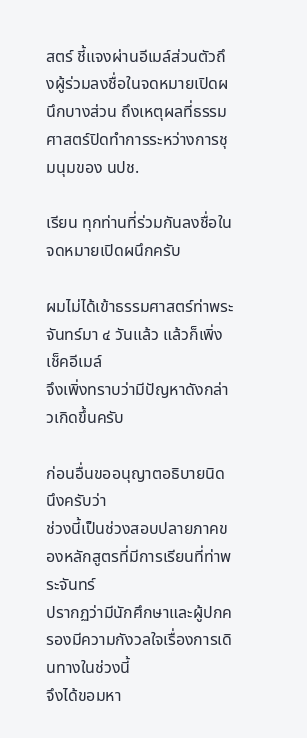สตร์ ชี้แจงผ่านอีเมล์ส่วนตัวถึงผู้ร่วมลงชื่อในจดหมายเปิดผนึกบางส่วน ถึงเหตุผลที่ธรรมศาสตร์ปิดทำการระหว่างการชุมนุมของ นปช.

เรียน ทุกท่านที่ร่วมกันลงชื่อในจดหมายเปิดผนึกครับ

ผมไม่ได้เข้าธรรมศาสตร์ท่าพระจันทร์มา ๔ วันแล้ว แล้วก็เพิ่งเช็คอีเมล์
จึงเพิ่งทราบว่ามีปัญหาดังกล่าวเกิดขึ้นครับ

ก่อนอื่นขออนุญาตอธิบายนิดนึงครับว่า
ช่วงนี้เป็นช่วงสอบปลายภาคของหลักสูตรที่มีการเรียนที่ท่าพระจันทร์
ปรากฏว่ามีนักศึกษาและผู้ปกครองมีความกังวลใจเรื่องการเดินทางในช่วงนี้
จึงได้ขอมหา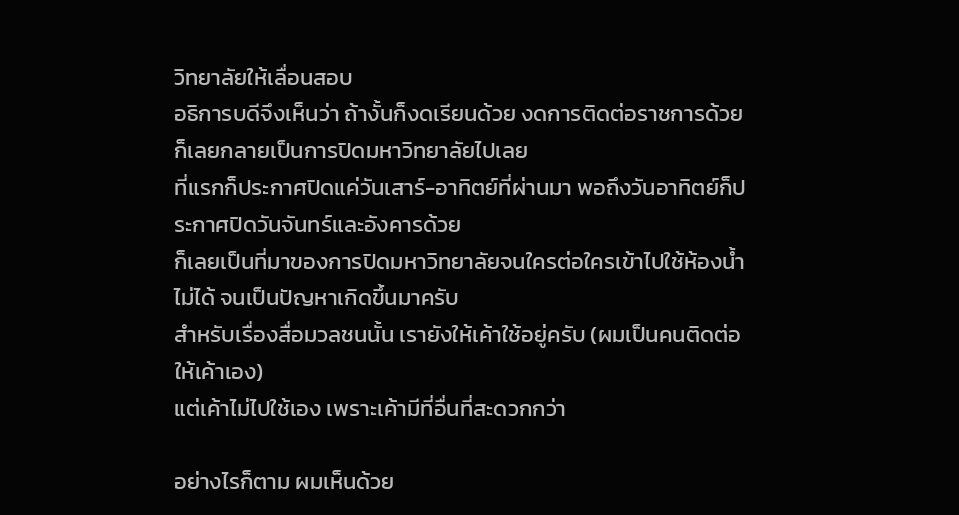วิทยาลัยให้เลื่อนสอบ
อธิการบดีจึงเห็นว่า ถ้างั้นก็งดเรียนด้วย งดการติดต่อราชการด้วย
ก็เลยกลายเป็นการปิดมหาวิทยาลัยไปเลย
ที่แรกก็ประกาศปิดแค่วันเสาร์-อาทิตย์ที่ผ่านมา พอถึงวันอาทิตย์ก็ประกาศปิดวันจันทร์และอังคารด้วย
ก็เลยเป็นที่มาของการปิดมหาวิทยาลัยจนใครต่อใครเข้าไปใช้ห้องน้ำไม่ได้ จนเป็นปัญหาเกิดขึ้นมาครับ
สำหรับเรื่องสื่อมวลชนนั้น เรายังให้เค้าใช้อยู่ครับ (ผมเป็นคนติดต่อให้เค้าเอง)
แต่เค้าไม่ไปใช้เอง เพราะเค้ามีที่อื่นที่สะดวกกว่า

อย่างไรก็ตาม ผมเห็นด้วย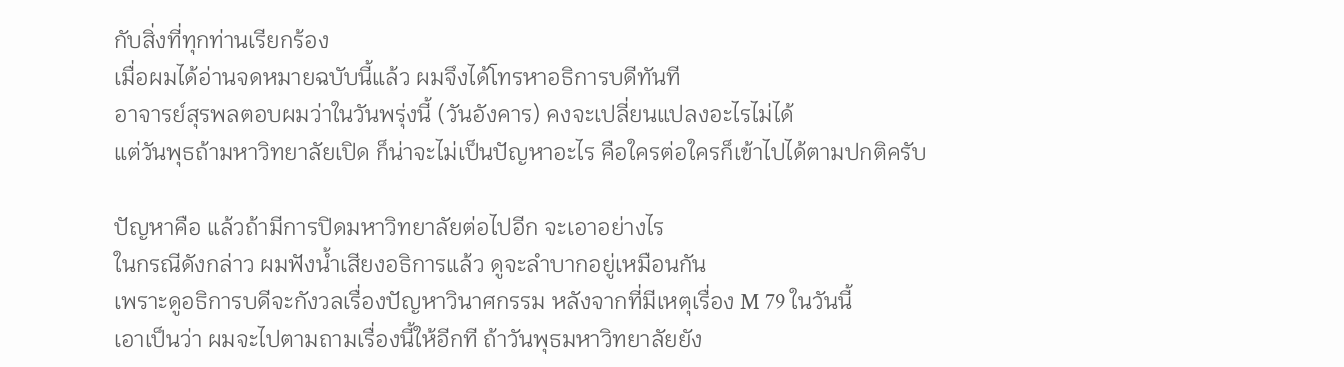กับสิ่งที่ทุกท่านเรียกร้อง
เมื่อผมได้อ่านจดหมายฉบับนี้แล้ว ผมจึงได้โทรหาอธิการบดีทันที
อาจารย์สุรพลตอบผมว่าในวันพรุ่งนี้ (วันอังคาร) คงจะเปลี่ยนแปลงอะไรไม่ได้
แต่วันพุธถ้ามหาวิทยาลัยเปิด ก็น่าจะไม่เป็นปัญหาอะไร คือใครต่อใครก็เข้าไปได้ตามปกติครับ

ปัญหาคือ แล้วถ้ามีการปิดมหาวิทยาลัยต่อไปอีก จะเอาอย่างไร
ในกรณีดังกล่าว ผมฟังน้ำเสียงอธิการแล้ว ดูจะลำบากอยู่เหมือนกัน
เพราะดูอธิการบดีจะกังวลเรื่องปัญหาวินาศกรรม หลังจากที่มีเหตุเรื่อง M 79 ในวันนี้
เอาเป็นว่า ผมจะไปตามถามเรื่องนี้ให้อีกที ถ้าวันพุธมหาวิทยาลัยยัง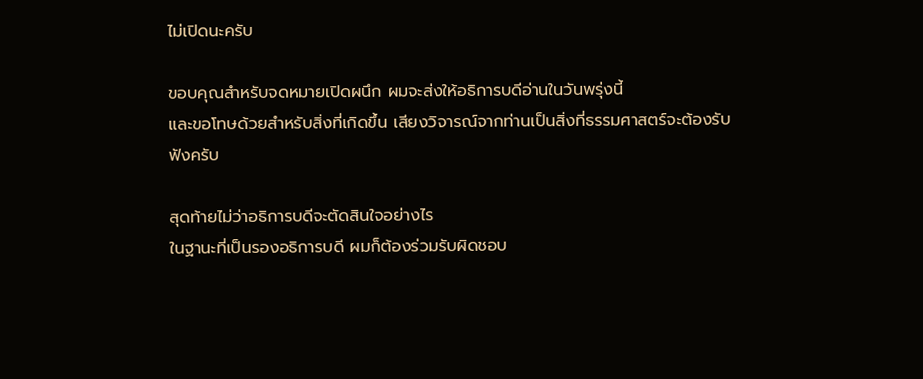ไม่เปิดนะครับ

ขอบคุณสำหรับจดหมายเปิดผนึก ผมจะส่งให้อธิการบดีอ่านในวันพรุ่งนี้
และขอโทษด้วยสำหรับสิ่งที่เกิดขึ้น เสียงวิจารณ์จากท่านเป็นสิ่งที่ธรรมศาสตร์จะต้องรับฟังครับ

สุดท้ายไม่ว่าอธิการบดีจะตัดสินใจอย่างไร
ในฐานะที่เป็นรองอธิการบดี ผมก็ต้องร่วมรับผิดชอบ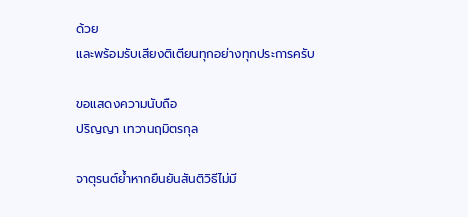ด้วย
และพร้อมรับเสียงติเตียนทุกอย่างทุกประการครับ

ขอแสดงความนับถือ
ปริญญา เทวานฤมิตรกุล

จาตุรนต์ย้ำหากยืนยันสันติวิธีไม่มี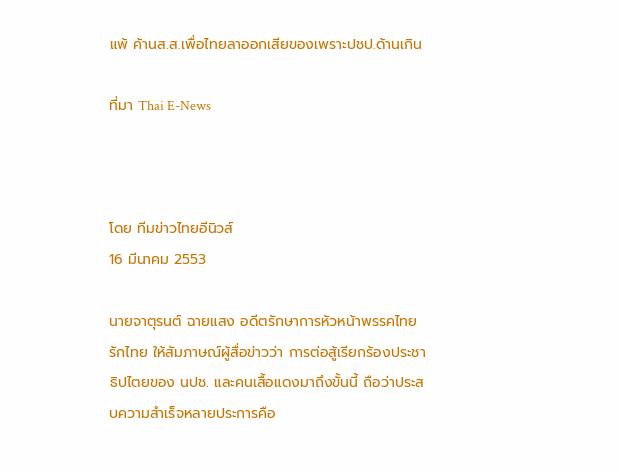แพ้ ค้านส.ส.เพื่อไทยลาออกเสียของเพราะปชป.ด้านเกิน

ที่มา Thai E-News



โดย ทีมข่าวไทยอีนิวส์
16 มีนาคม 2553

นายจาตุรนต์ ฉายแสง อดีตรักษาการหัวหน้าพรรคไทยรักไทย ให้สัมภาษณ์ผู้สื่อข่าวว่า การต่อสู้เรียกร้องประชาธิปไตยของ นปช. และคนเสื้อแดงมาถึงขั้นนี้ ถือว่าประสบความสำเร็จหลายประการคือ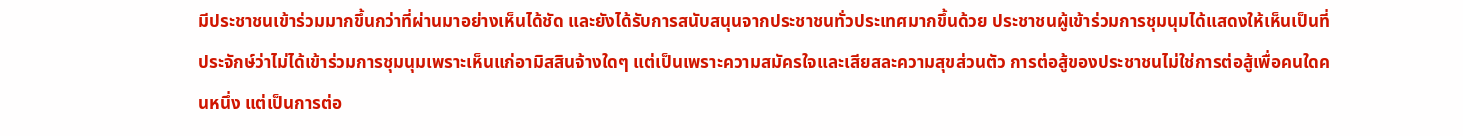มีประชาชนเข้าร่วมมากขึ้นกว่าที่ผ่านมาอย่างเห็นได้ชัด และยังได้รับการสนับสนุนจากประชาชนทั่วประเทศมากขึ้นด้วย ประชาชนผู้เข้าร่วมการชุมนุมได้แสดงให้เห็นเป็นที่ประจักษ์ว่าไม่ได้เข้าร่วมการชุมนุมเพราะเห็นแก่อามิสสินจ้างใดๆ แต่เป็นเพราะความสมัครใจและเสียสละความสุขส่วนตัว การต่อสู้ของประชาชนไม่ใช่การต่อสู้เพื่อคนใดคนหนึ่ง แต่เป็นการต่อ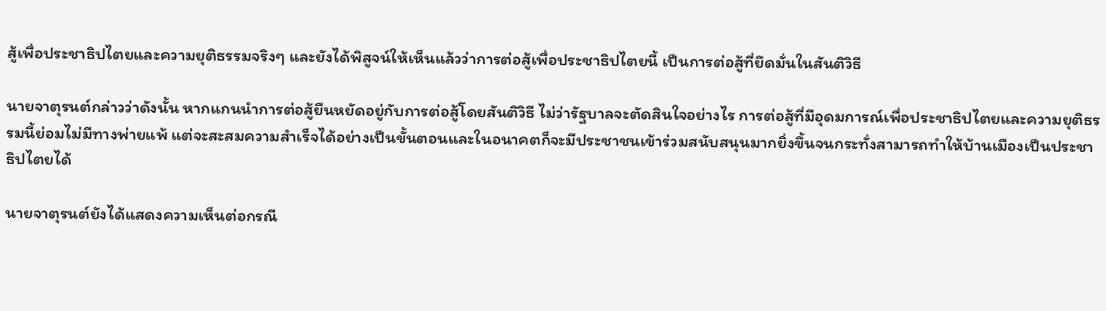สู้เพื่อประชาธิปไตยและความยุติธรรมจริงๆ และยังได้พิสูจน์ให้เห็นแล้วว่าการต่อสู้เพื่อประชาธิปไตยนี้ เป็นการต่อสู้ที่ยึดมั่นในสันติวิธี

นายจาตุรนต์กล่าวว่าดังนั้น หากแกนนำการต่อสู้ยืนหยัดอยู่กับการต่อสู้โดยสันติวิธี ไม่ว่ารัฐบาลจะตัดสินใจอย่างไร การต่อสู้ที่มีอุดมการณ์เพื่อประชาธิปไตยและความยุติธรรมนี้ย่อมไม่มีทางพ่ายแพ้ แต่จะสะสมความสำเร็จได้อย่างเป็นขั้นตอนและในอนาคตก็จะมีประชาชนเข้าร่วมสนับสนุนมากยิ่งขึ้นจนกระทั่งสามารถทำให้บ้านเมืองเป็นประชาธิปไตยได้

นายจาตุรนต์ยังได้แสดงความเห็นต่อกรณี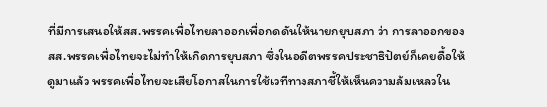ที่มีการเสนอให้สส.พรรคเพื่อไทยลาออกเพื่อกดดันให้นายกยุบสภา ว่า การลาออกของสส.พรรคเพื่อไทยจะไม่ทำให้เกิดการยุบสภา ซึ่งในอดีตพรรคประชาธิปัตย์ก็เคยดื้อให้ดูมาแล้ว พรรคเพื่อไทยจะเสียโอกาสในการใช้เวทีทางสภาชี้ให้เห็นความล้มเหลวใน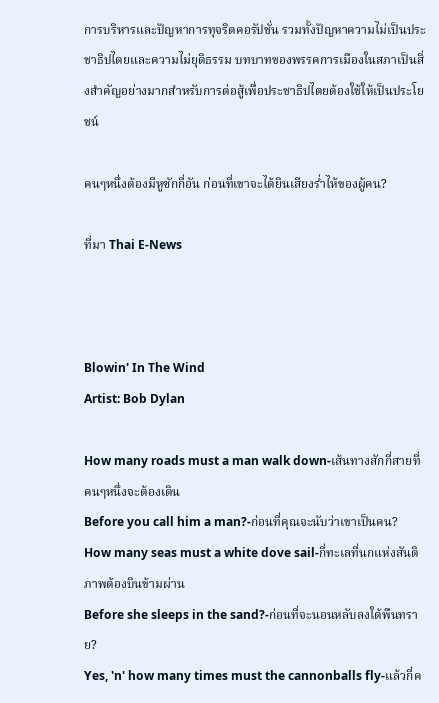การบริหารและปัญหาการทุจริตคอรัปชั่น รวมทั้งปัญหาความไม่เป็นประชาธิปไตยและความไม่ยุติธรรม บทบาทของพรรคการเมืองในสภาเป็นสิ่งสำคัญอย่างมากสำหรับการต่อสู้เพื่อประชาธิปไตยต้องใช้ให้เป็นประโยชน์

คนๆหนึ่งต้องมีหูซักกี่อัน ก่อนที่เขาจะได้ยินเสียงร่ำไห้ของผู้คน?

ที่มา Thai E-News



Blowin' In The Wind
Artist: Bob Dylan

How many roads must a man walk down-เส้นทางสักกี่สายที่คนๆหนึ่งจะต้องเดิน
Before you call him a man?-ก่อนที่คุณจะนับว่าเขาเป็นคน?
How many seas must a white dove sail-กี่ทะเลที่นกแห่งสันติภาพต้องบินข้ามผ่าน
Before she sleeps in the sand?-ก่อนที่จะนอนหลับลงใต้พืนทราย?
Yes, 'n' how many times must the cannonballs fly-แล้วกี่ค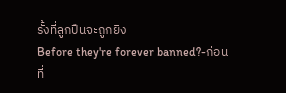รั้งที่ลูกปืนจะถูกยิง
Before they're forever banned?-ก่อนที่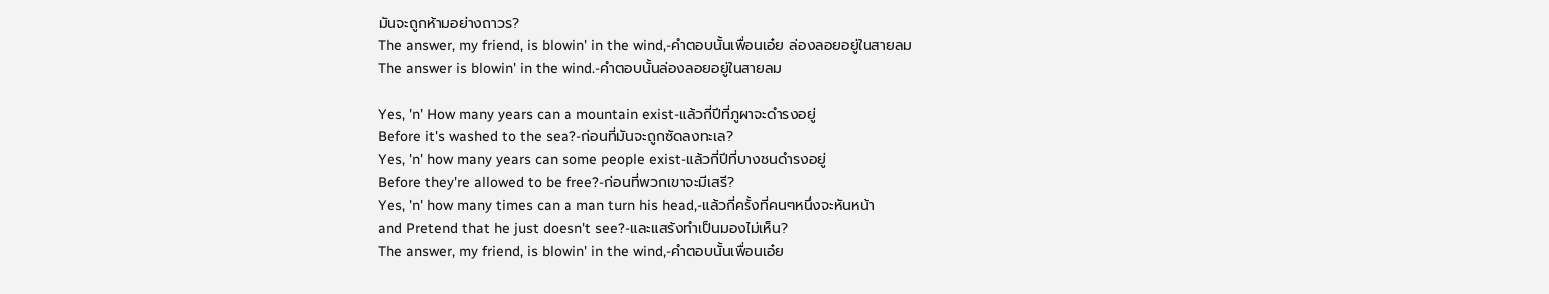มันจะถูกห้ามอย่างถาวร?
The answer, my friend, is blowin' in the wind,-คำตอบนั้นเพื่อนเอ๋ย ล่องลอยอยู่ในสายลม
The answer is blowin' in the wind.-คำตอบนั้นล่องลอยอยู่ในสายลม

Yes, 'n' How many years can a mountain exist-แล้วกี่ปีที่ภูผาจะดำรงอยู่
Before it's washed to the sea?-ก่อนที่มันจะถูกซัดลงทะเล?
Yes, 'n' how many years can some people exist-แล้วกี่ปีที่บางชนดำรงอยู่
Before they're allowed to be free?-ก่อนที่พวกเขาจะมีเสรี?
Yes, 'n' how many times can a man turn his head,-แล้วกี่ครั้งที่คนๆหนึ่งจะหันหน้า
and Pretend that he just doesn't see?-และแสร้งทำเป็นมองไม่เห็น?
The answer, my friend, is blowin' in the wind,-คำตอบนั้นเพื่อนเอ๋ย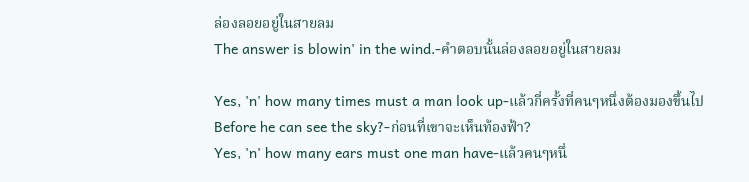ล่องลอยอยู่ในสายลม
The answer is blowin' in the wind.-คำตอบนั้นล่องลอยอยู่ในสายลม

Yes, 'n' how many times must a man look up-แล้วกี่ครั้งที่คนๆหนึ่งต้องมองขึ้นไป
Before he can see the sky?-ก่อนที่เขาจะเห็นท้องฟ้า?
Yes, 'n' how many ears must one man have-แล้วคนๆหนึ่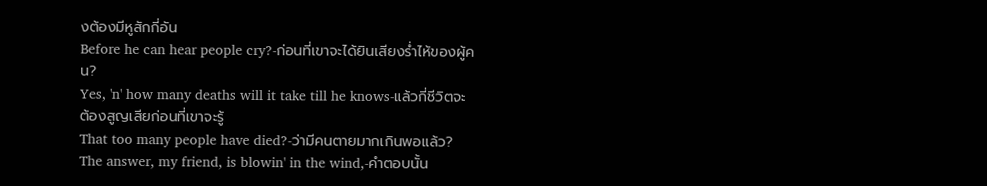งต้องมีหูสักกี่อัน
Before he can hear people cry?-ก่อนที่เขาจะได้ยินเสียงร่ำไห้ของผู้คน?
Yes, 'n' how many deaths will it take till he knows-แล้วกี่ชีวิตจะต้องสูญเสียก่อนที่เขาจะรู้
That too many people have died?-ว่ามีคนตายมากเกินพอแล้ว?
The answer, my friend, is blowin' in the wind,-คำตอบนั้น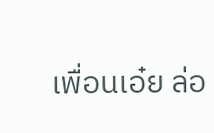เพื่อนเอ๋ย ล่อ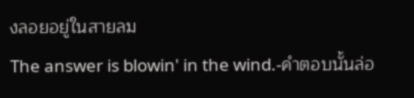งลอยอยู่ในสายลม
The answer is blowin' in the wind.-คำตอบนั้นล่อ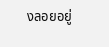งลอยอยู่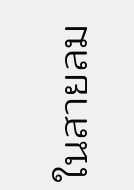ในสายลม